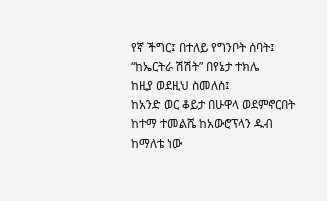የኛ ችግር፤ በተለይ የግንቦት ሰባት፤ “ከኤርትራ ሽሽት” በየኔታ ተክሌ
ከዚያ ወደዚህ ስመለስ፤
ከአንድ ወር ቆይታ በሁዋላ ወደምኖርበት ከተማ ተመልሼ ከአውሮፕላን ዱብ ከማለቴ ነው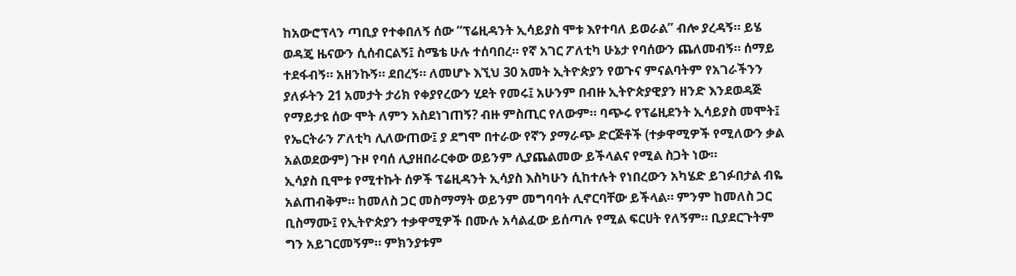ከአውሮፕላን ጣቢያ የተቀበለኝ ሰው “ፕሬዚዳንት ኢሳይያስ ሞቱ እየተባለ ይወራል” ብሎ ያረዳኝ። ይሄ ወዳጄ ዜናውን ሲሰብርልኝ፤ ስሜቴ ሁሉ ተሰባበረ። የኛ አገር ፖለቲካ ሁኔታ የባሰውን ጨለመብኝ። ሰማይ ተደፋብኝ። አዘንኩኝ። ደበረኝ። ለመሆኑ እኚህ 30 አመት ኢትዮጵያን የወጉና ምናልባትም የአገራችንን ያለፉትን 21 አመታት ታሪክ የቀያየረውን ሂደት የመሩ፤ አሁንም በብዙ ኢትዮጵያዊያን ዘንድ እንደወዳጅ የማይታዩ ሰው ሞት ለምን አስደነገጠኝ? ብዙ ምስጢር የለውም። ባጭሩ የፕሬዚደንት ኢሳይያስ መሞት፤ የኤርትራን ፖለቲካ ሊለውጠው፤ ያ ደግሞ በተራው የኛን ያማራጭ ድርጅቶች (ተቃዋሚዎች የሚለውን ቃል አልወደውም) ጉዞ የባሰ ሊያዘበራርቀው ወይንም ሊያጨልመው ይችላልና የሚል ስጋት ነው።
ኢሳያስ ቢሞቱ የሚተኩት ሰዎች ፕሬዚዳንት ኢሳያስ እስካሁን ሲከተሉት የነበረውን አካሄድ ይገፉበታል ብዬ አልጠብቅም። ከመለስ ጋር መስማማት ወይንም መግባባት ሊኖርባቸው ይችላል። ምንም ከመለስ ጋር ቢስማሙ፤ የኢትዮጵያን ተቃዋሚዎች በሙሉ አሳልፈው ይሰጣሉ የሚል ፍርሀት የለኝም። ቢያደርጉትም ግን አይገርመኝም። ምክንያቱም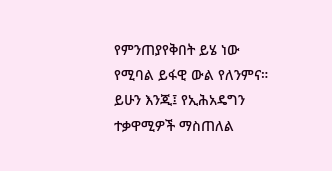የምንጠያየቅበት ይሄ ነው የሚባል ይፋዊ ውል የለንምና። ይሁን እንጂ፤ የኢሕአዴግን ተቃዋሚዎች ማስጠለል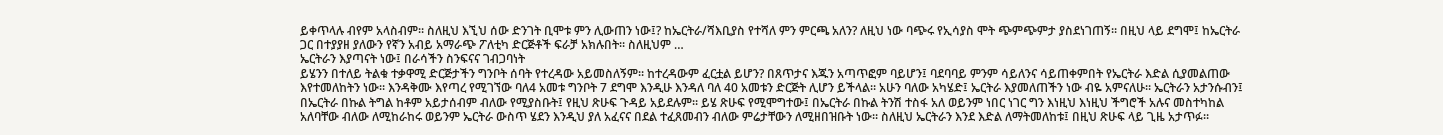ይቀጥላሉ ብየም አላስብም። ስለዚህ እኚህ ሰው ድንገት ቢሞቱ ምን ሊውጠን ነው፤? ከኤርትራ/ሻእቢያስ የተሻለ ምን ምርጫ አለን? ለዚህ ነው ባጭሩ የኢሳያስ ሞት ጭምጭምታ ያስደነገጠኝ። በዚህ ላይ ደግሞ፤ ከኤርትራ ጋር በተያያዘ ያለውን የኛን አብይ አማራጭ ፖለቲካ ድርጅቶች ፍራቻ አክሉበት። ስለዚህም …
ኤርትራን እያጣናት ነው፤ በራሳችን ስንፍናና ገብጋባነት
ይሄንን በተለይ ትልቁ ተቃዋሚ ድርጅታችን ግንቦት ሰባት የተረዳው አይመስለኝም። ከተረዳውም ፈርቷል ይሆን? በጸጥታና እጁን አጣጥፎም ባይሆን፤ ባደባባይ ምንም ሳይለንና ሳይጠቀምበት የኤርትራ እድል ሲያመልጠው እየተመለከትን ነው። እንዳቅሙ እየጣረ የሚገኘው ባለ4 አመቱ ግንቦት 7 ደግሞ እንዲሁ እንዳለ ባለ 40 አመቱን ድርጅት ሊሆን ይችላል። አሁን ባለው አካሄድ፤ ኤርትራ እያመለጠችን ነው ብዬ አምናለሁ። ኤርትራን አታንሱብን፤ በኤርትራ በኩል ትግል ከቶም አይታሰብም ብለው የሚያስቡት፤ የዚህ ጽሁፍ ጉዳይ አይደሉም። ይሄ ጽሁፍ የሚሞግተው፤ በኤርትራ በኩል ትንሽ ተስፋ አለ ወይንም ነበር ነገር ግን እነዚህ እነዚህ ችግሮች አሉና መስተካከል አለባቸው ብለው ለሚከራከሩ ወይንም ኤርትራ ውስጥ ሄደን እንዲህ ያለ አፈናና በደል ተፈጸመብን ብለው ምሬታቸውን ለሚዘበዝቡት ነው። ስለዚህ ኤርትራን እንደ እድል ለማትመለከቱ፤ በዚህ ጽሁፍ ላይ ጊዜ አታጥፉ።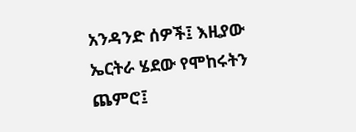አንዳንድ ሰዎች፤ እዚያው ኤርትራ ሄደው የሞከሩትን ጨምሮ፤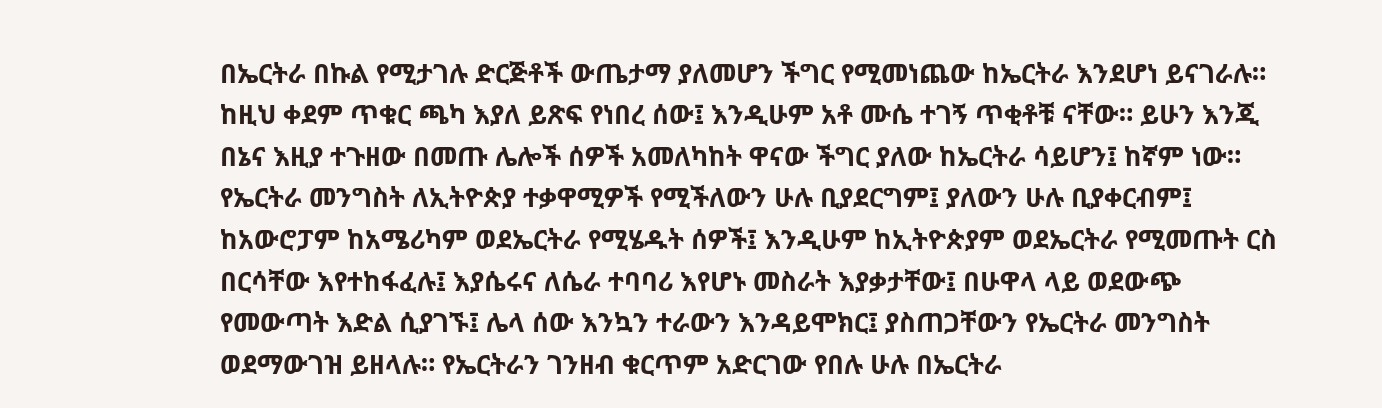በኤርትራ በኩል የሚታገሉ ድርጅቶች ውጤታማ ያለመሆን ችግር የሚመነጨው ከኤርትራ እንደሆነ ይናገራሉ። ከዚህ ቀደም ጥቁር ጫካ እያለ ይጽፍ የነበረ ሰው፤ እንዲሁም አቶ ሙሴ ተገኝ ጥቂቶቹ ናቸው። ይሁን እንጂ በኔና እዚያ ተጉዘው በመጡ ሌሎች ሰዎች አመለካከት ዋናው ችግር ያለው ከኤርትራ ሳይሆን፤ ከኛም ነው። የኤርትራ መንግስት ለኢትዮጵያ ተቃዋሚዎች የሚችለውን ሁሉ ቢያደርግም፤ ያለውን ሁሉ ቢያቀርብም፤ ከአውሮፓም ከአሜሪካም ወደኤርትራ የሚሄዱት ሰዎች፤ እንዲሁም ከኢትዮጵያም ወደኤርትራ የሚመጡት ርስ በርሳቸው እየተከፋፈሉ፤ እያሴሩና ለሴራ ተባባሪ እየሆኑ መስራት እያቃታቸው፤ በሁዋላ ላይ ወደውጭ የመውጣት እድል ሲያገኙ፤ ሌላ ሰው እንኳን ተራውን እንዳይሞክር፤ ያስጠጋቸውን የኤርትራ መንግስት ወደማውገዝ ይዘላሉ። የኤርትራን ገንዘብ ቁርጥም አድርገው የበሉ ሁሉ በኤርትራ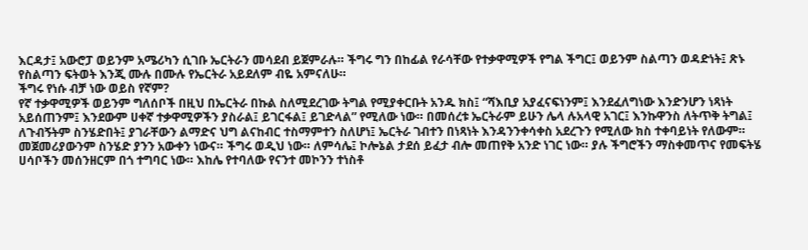እርዳታ፤ አውሮፓ ወይንም አሜሪካን ሲገቡ ኤርትራን መሳደብ ይጀምራሉ። ችግሩ ግን በከፊል የራሳቸው የተቃዋሚዎች የግል ችግር፤ ወይንም ስልጣን ወዳድነት፤ ጽኑ የስልጣን ፍትወት እንጂ ሙሉ በሙሉ የኤርትራ አይደለም ብዬ አምናለሁ።
ችግሩ የነሱ ብቻ ነው ወይስ የኛም?
የኛ ተቃዋሚዎች ወይንም ግለሰቦች በዚህ በኤርትራ በኩል ስለሚደረገው ትግል የሚያቀርቡት አንዱ ክስ፤ “ሻእቢያ አያፈናፍነንም፤ እንደፈለግነው እንድንሆን ነጻነት አይሰጠንም፤ እንደውም ሀቀኛ ተቃዋሚዎችን ያስራል፤ ይገርፋል፤ ይገድላል” የሚለው ነው። በመሰረቱ ኤርትራም ይሁን ሌላ ሉአላዊ አገር፤ እንኩዋንስ ለትጥቅ ትግል፤ ለጉብኝትም ስንሄድበት፤ ያገራቸውን ልማድና ህግ ልናከብር ተስማምተን ስለሆነ፤ ኤርትራ ገብተን በነጻነት እንዳንንቀሳቀስ አደረጉን የሚለው ክስ ተቀባይነት የለውም። መጀመሪያውንም ስንሄድ ያንን አውቀን ነውና። ችግሩ ወዲህ ነው። ለምሳሌ፤ ኮሎኔል ታደሰ ይፈታ ብሎ መጠየቅ አንድ ነገር ነው። ያሉ ችግሮችን ማስቀመጥና የመፍትሄ ሀሳቦችን መሰንዘርም በጎ ተግባር ነው። እከሌ የተባለው የናንተ መኮንን ተነስቶ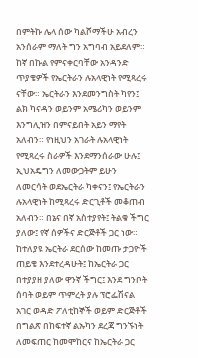በምትኩ ሌላ ሰው ካልሾማችሁ አብረን አንሰራም ማለት ግን አግባብ አይደለም። ከኛ በኩል የምናቀርባቸው አንዳንድ ጥያቄዎች የኤርትራን ሉአላዊነት የሚጻረሩ ናቸው። ኤርትራን እንደመንግስት ካየን፤ ልክ ካናዳን ወይንም አሜሪካን ወይንም እንግሊዝን በምናይበት አይን ማየት አለብን። የነዚህን አገራት ሉአላዊነት የሚጻረሩ ስራዎች እንደማንሰራው ሁሉ፤ ኢህአዴግን ለመውጋትም ይሁን ለመርሳት ወደኤርትራ ካቀናን፤ የኤርትራን ሉአላዊነት ከሚጻረሩ ድርጊቶች መቆጠብ አለብን። በኔና በኛ አስተያየት፤ ትልቁ ችግር ያለው፤ የኛ ሰዎችና ድርጅቶች ጋር ነው።
ከተለያዩ ኤርትራ ደርሰው ከመጡ ታጋዮች ጠይቄ እንደተረዳሁት፤ ከኤርትራ ጋር በተያያዘ ያለው ዋንኛ ችግር፤ እንደ ግንቦት ሰባት ወይም ጥምረት ያሉ ፕሮፌሽናል አገር ወዳድ ፖለቲከኞች ወይም ድርጅቶች በግልጽ በከፍተኛ ልኡካን ደረጃ ግንኙነት ለመፍጠር ከመሞከርና ከኤርትራ ጋር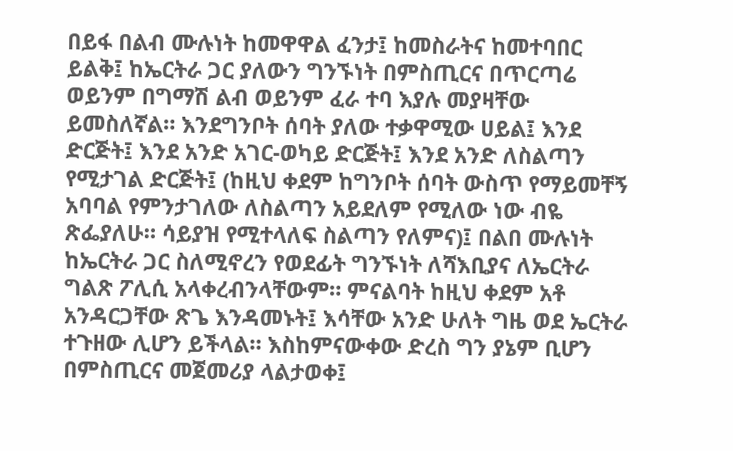በይፋ በልብ ሙሉነት ከመዋዋል ፈንታ፤ ከመስራትና ከመተባበር ይልቅ፤ ከኤርትራ ጋር ያለውን ግንኙነት በምስጢርና በጥርጣሬ ወይንም በግማሽ ልብ ወይንም ፈራ ተባ እያሉ መያዛቸው ይመስለኛል። እንደግንቦት ሰባት ያለው ተቃዋሚው ሀይል፤ እንደ ድርጅት፤ እንደ አንድ አገር-ወካይ ድርጅት፤ እንደ አንድ ለስልጣን የሚታገል ድርጅት፤ (ከዚህ ቀደም ከግንቦት ሰባት ውስጥ የማይመቸኝ አባባል የምንታገለው ለስልጣን አይደለም የሚለው ነው ብዬ ጽፌያለሁ። ሳይያዝ የሚተላለፍ ስልጣን የለምና)፤ በልበ ሙሉነት ከኤርትራ ጋር ስለሚኖረን የወደፊት ግንኙነት ለሻእቢያና ለኤርትራ ግልጽ ፖሊሲ አላቀረብንላቸውም። ምናልባት ከዚህ ቀደም አቶ አንዳርጋቸው ጽጌ እንዳመኑት፤ እሳቸው አንድ ሁለት ግዜ ወደ ኤርትራ ተጉዘው ሊሆን ይችላል። እስከምናውቀው ድረስ ግን ያኔም ቢሆን በምስጢርና መጀመሪያ ላልታወቀ፤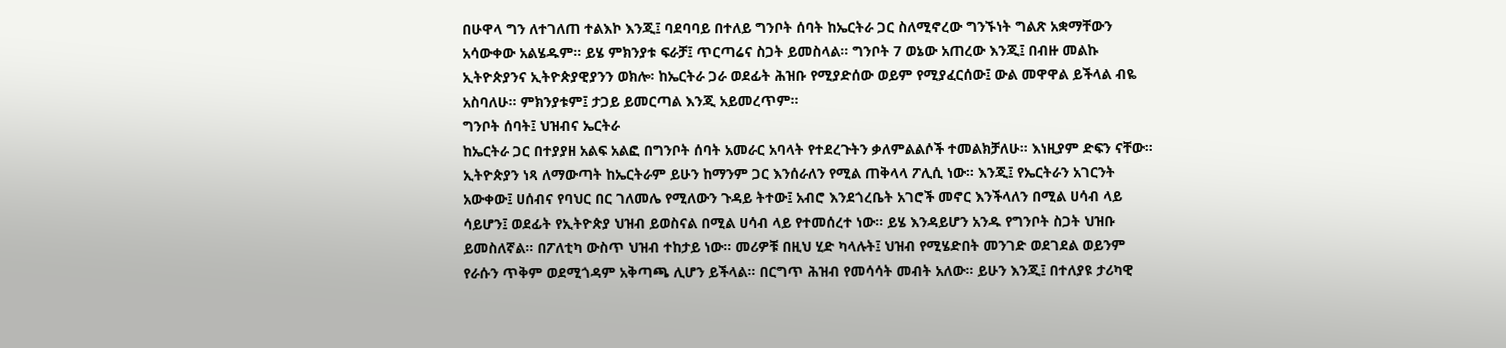በሁዋላ ግን ለተገለጠ ተልእኮ እንጂ፤ ባደባባይ በተለይ ግንቦት ሰባት ከኤርትራ ጋር ስለሚኖረው ግንኙነት ግልጽ አቋማቸውን አሳውቀው አልሄዱም። ይሄ ምክንያቱ ፍራቻ፤ ጥርጣሬና ስጋት ይመስላል። ግንቦት 7 ወኔው አጠረው እንጂ፤ በብዙ መልኩ ኢትዮጵያንና ኢትዮጵያዊያንን ወክሎ፡ ከኤርትራ ጋራ ወደፊት ሕዝቡ የሚያድሰው ወይም የሚያፈርሰው፤ ውል መዋዋል ይችላል ብዬ አስባለሁ። ምክንያቱም፤ ታጋይ ይመርጣል እንጂ አይመረጥም።
ግንቦት ሰባት፤ ህዝብና ኤርትራ
ከኤርትራ ጋር በተያያዘ አልፍ አልፎ በግንቦት ሰባት አመራር አባላት የተደረጉትን ቃለምልልሶች ተመልክቻለሁ። እነዚያም ድፍን ናቸው። ኢትዮጵያን ነጻ ለማውጣት ከኤርትራም ይሁን ከማንም ጋር እንሰራለን የሚል ጠቅላላ ፖሊሲ ነው። እንጂ፤ የኤርትራን አገርንት አውቀው፤ ሀሰብና የባህር በር ገለመሌ የሚለውን ጉዳይ ትተው፤ አብሮ እንደጎረቤት አገሮች መኖር እንችላለን በሚል ሀሳብ ላይ ሳይሆን፤ ወደፊት የኢትዮጵያ ህዝብ ይወስናል በሚል ሀሳብ ላይ የተመሰረተ ነው። ይሄ እንዳይሆን አንዱ የግንቦት ስጋት ህዝቡ ይመስለኛል። በፖለቲካ ውስጥ ህዝብ ተከታይ ነው። መሪዎቹ በዚህ ሂድ ካላሉት፤ ህዝብ የሚሄድበት መንገድ ወደገደል ወይንም የራሱን ጥቅም ወደሚጎዳም አቅጣጫ ሊሆን ይችላል። በርግጥ ሕዝብ የመሳሳት መብት አለው። ይሁን እንጂ፤ በተለያዩ ታሪካዊ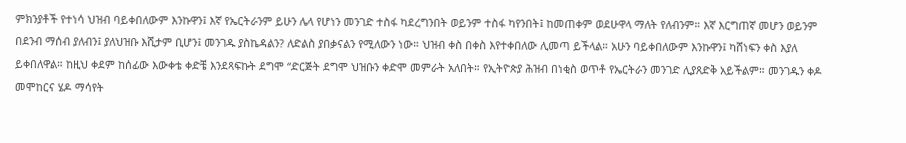ምክንያቶች የተነሳ ህዝብ ባይቀበለውም እንኩዋን፤ እኛ የኤርትራንም ይሁን ሌላ የሆነን መንገድ ተስፋ ካደረግንበት ወይንም ተስፋ ካየንበት፤ ከመጠቀም ወደሁዋላ ማለት የለብንም። እኛ እርግጠኛ መሆን ወይንም በደንብ ማሰብ ያለብን፤ ያለህዝቡ እሺታም ቢሆን፤ መንገዱ ያስኬዳልን? ለድልስ ያበቃናልን የሚለውን ነው። ህዝብ ቀስ በቀስ እየተቀበለው ሊመጣ ይችላል። አሁን ባይቀበለውም እንኩዋን፤ ካሸነፍን ቀስ እያለ ይቀበለዋል። ከዚህ ቀደም ከሰፊው እውቀቴ ቀድቼ እንደጻፍኩት ደግሞ “ድርጅት ደግሞ ህዝቡን ቀድሞ መምራት አለበት። የኢትዮጵያ ሕዝብ በነቂስ ወጥቶ የኤርትራን መንገድ ሊያጸድቅ አይችልም። መንገዱን ቀዶ መሞከርና ሄዶ ማሳየት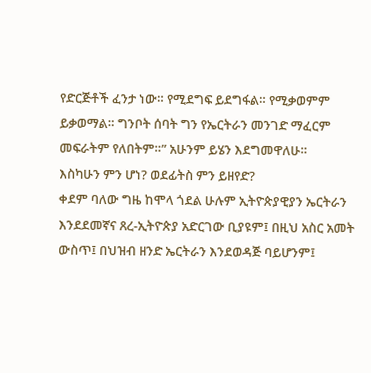የድርጅቶች ፈንታ ነው። የሚደግፍ ይደግፋል። የሚቃወምም ይቃወማል። ግንቦት ሰባት ግን የኤርትራን መንገድ ማፈርም መፍራትም የለበትም።” አሁንም ይሄን እደግመዋለሁ።
እስካሁን ምን ሆነ? ወደፊትስ ምን ይዘየድ?
ቀደም ባለው ግዜ ከሞላ ጎደል ሁሉም ኢትዮጵያዊያን ኤርትራን እንደደመኛና ጸረ-ኢትዮጵያ አድርገው ቢያዩም፤ በዚህ አስር አመት ውስጥ፤ በህዝብ ዘንድ ኤርትራን እንደወዳጅ ባይሆንም፤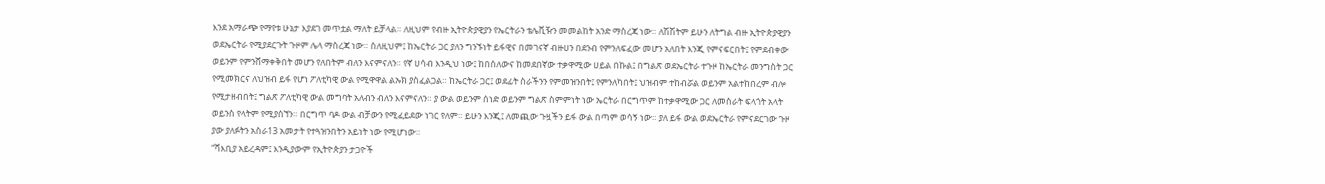እንደ አማራጭ የማየቱ ሁኔታ እያደገ መጥቷል ማለት ይቻላል። ለዚህም የብዙ ኢትዮጵያዊያን የኤርትራን ቴሌቪዥን መመልከት አንድ ማስረጃ ነው። ለሽሽትም ይሁን ለትግል ብዙ ኢትዮጵያዊያን ወደኤርትራ የሚያደርጉት ጉዞም ሌላ ማስረጃ ነው። ስለዚህም፤ ከኤርትራ ጋር ያለን ግንኙነት ይፋዊና በመገናኛ ብዙሀን በደንብ የምንለፍፈው መሆን አለበት እንጂ የምናፍርበት፤ የምደብቀው ወይንም የምንሸማቀቅበት መሆን የለበትም ብለን እናምናለን። የኛ ሀሳብ እንዲህ ነው፤ ከበሰለውና ከመደበኛው ተቃዋሚው ሀይል በኩል፤ በግልጽ ወደኤርትራ ተጉዞ ከኤርትራ መንግስት ጋር የሚመክርና ለህዝብ ይፋ የሆነ ፖለቲካዊ ውል የሚዋዋል ልኡክ ያስፈልጋል። ከኤርትራ ጋር፤ ወደፊት ስራችንን የምመዝንበት፤ የምንለካበት፤ ህዝብም ተከብሯል ወይንም አልተከበረም ብሎ የሚታዘብበት፤ ግልጽ ፖለቲካዊ ውል መግባት አለብን ብለን እናምናለን። ያ ውል ወይንም ሰነድ ወይንም ግልጽ ስምምነት ነው ኤርትራ በርግጥም ከተቃዋሚው ጋር ለመስራት ፍላጎት አላት ወይንስ የላትም የሚያሰኘን። በርግጥ ባዶ ውል ብቻውን የሚፈይደው ነገር የለም። ይሁን እንጂ፤ ለመጪው ጉዟችን ይፋ ውል በጣም ወሳኝ ነው። ያለ ይፋ ውል ወደኤርትራ የምናደርገው ጉዞ ያው ያለፉትን አስራ13 አመታት የተጓዝንበትን አይነት ነው የሚሆነው።
“ሻእቢያ አይረዳም፤ እንዲያውም የኢትዮጵያን ታጋዮች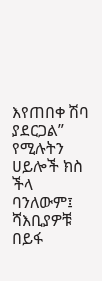እየጠበቀ ሽባ ያደርጋል” የሚሉትን ሀይሎች ክስ ችላ ባንለውም፤ ሻእቢያዎቹ በይፋ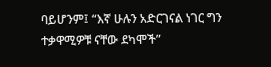ባይሆንም፤ “እኛ ሁሉን አድርገናል ነገር ግን ተቃዋሚዎቹ ናቸው ደካሞች”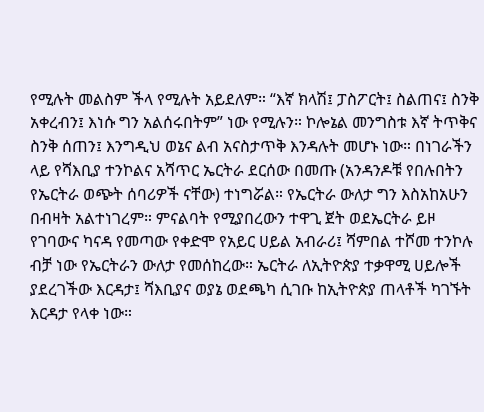የሚሉት መልስም ችላ የሚሉት አይደለም። “እኛ ክላሽ፤ ፓስፖርት፤ ስልጠና፤ ስንቅ አቀረብን፤ እነሱ ግን አልሰሩበትም” ነው የሚሉን። ኮሎኔል መንግስቱ እኛ ትጥቅና ስንቅ ሰጠን፤ እንግዲህ ወኔና ልብ አናስታጥቅ እንዳሉት መሆኑ ነው። በነገራችን ላይ የሻእቢያ ተንኮልና አሻጥር ኤርትራ ደርሰው በመጡ (አንዳንዶቹ የበሉበትን የኤርትራ ወጭት ሰባሪዎች ናቸው) ተነግሯል። የኤርትራ ውለታ ግን እስአከአሁን በብዛት አልተነገረም። ምናልባት የሚያበረውን ተዋጊ ጀት ወደኤርትራ ይዞ የገባውና ካናዳ የመጣው የቀድሞ የአይር ሀይል አብራሪ፤ ሻምበል ተሾመ ተንኮሉ ብቻ ነው የኤርትራን ውለታ የመሰከረው። ኤርትራ ለኢትዮጵያ ተቃዋሚ ሀይሎች ያደረገችው እርዳታ፤ ሻእቢያና ወያኔ ወደጫካ ሲገቡ ከኢትዮጵያ ጠላቶች ካገኙት እርዳታ የላቀ ነው።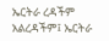ኤርትራ ረዳችም አልረዳችም፤ ኤርትራ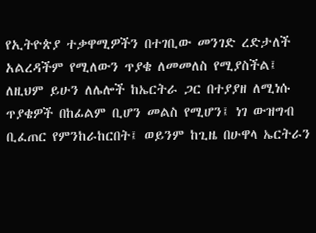የኢትዮጵያ ተቃዋሚዎችን በተገቢው መንገድ ረድታለች አልረዳችም የሚለውን ጥያቄ ለመመለስ የሚያስችል፤ ለዚህም ይሁን ለሌሎች ከኤርትራ ጋር በተያያዘ ለሚነሱ ጥያቄዎች በከፊልም ቢሆን መልስ የሚሆን፤ ነገ ውዝግብ ቢፈጠር የምንከራከርበት፤ ወይንም ከጊዜ በሁዋላ ኤርትራን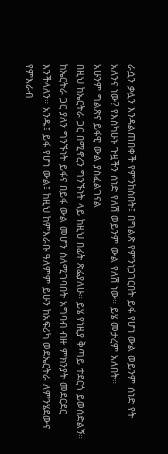ራሷን ቃሏን እንዳልጠበቀች የምንከስበት፤ በግልጽ የምንነጋገርበት ይፋ የሆነ ውል ወይንም ሰነድ የት አለንና ነው? የእስካሁኑ ጉዟችን ሰነድ የለሽ ወይንም ውል የለሽ ነው። ይሄ መታረም አለበት።
አሁንም ግልጽና ይፋዊ ውል ያስፈልገናል
በዚህ ከኤርትራ ጋር በሚኖረን ግንኙነት ላይ ከዚህ በፊት ጽፌያለሁ። ይሄ የነዚያ ቅጣይ ተደርጎ ይወሰድልኝ። ከኤርትራ ጋር ያለን ግንኙነት ይፋና በይፋ ውል መሆን ስለሚገባበት አግባብ ብዙ ምክንያት መደርደር እንችላለን። አንዱ፤ ይፋ የሆነ ውል፤ ከዚህ ከምእራቡ ዓለምም ይሁን ከአፍሪካ ወደኤርትራ ለምንሄደውና የምእራብ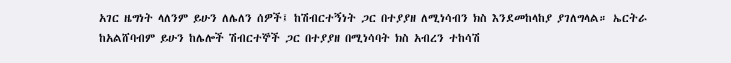አገር ዜግነት ላለንም ይሁን ለሌለን ሰዎች፤ ከሽብርተኝነት ጋር በተያያዘ ለሚነሳብን ክስ እንደመከላከያ ያገለግላል። ኤርትራ ከአልሸባብም ይሁን ከሌሎች ሽብርተኞች ጋር በተያያዘ በሚነሳባት ክስ አብረን ተከሳሽ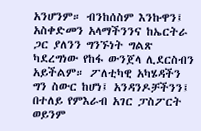አንሆንም። ብንከሰስም እንኩዋን፤ አስቀድመን አላማችንንና ከኤርትራ ጋር ያለንን ግንኙነት ግልጽ ካደረግነው የከፋ ውንጀላ ሊደርስብን አይችልም። ፖለቲካዊ አካሄዳችን ግን ስውር ከሆነ፤ አንዳንዶቻችንን፤ በተለይ የምእራብ አገር ፓስፖርት ወይንም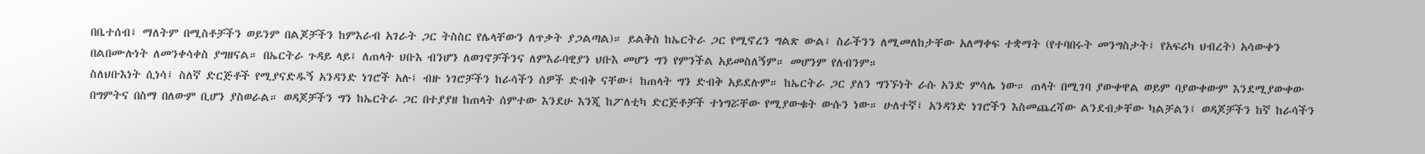በቤተሰብ፤ ማለትም በሚስቶቻችን ወይንም በልጆቻችን ከምእራብ አገራት ጋር ትስስር የሌላቸውን ለጥቃት ያጋልጣል)። ይልቅስ ከኤርትራ ጋር የሚኖረን ግልጽ ውል፤ ስራችንን ለሚመለከታቸው አለማቀፍ ተቋማት (የተባበሩት መንግስታት፤ የአፍሪካ ህብረት) አሳውቀን በልበሙሉነት ለመንቀሳቀስ ያግዘናል። በኤርትራ ጉዳይ ላይ፤ ለጠላት ህቡእ ብንሆን ለወገኖቻችንና ለምእራባዊያን ህቡእ መሆን ግን የምንችል አይመስለኝም። መሆንም የለብንም።
ስለህቡእነት ሲነሳ፤ ስለኛ ድርጅቶች የሚያናድዱኝ አንዳንድ ነገሮች አሉ፤ ብዙ ነገሮቻችን ከራሳችን ሰዎች ድብቅ ናቸው፤ ከጠላት ግን ድብቅ አይደሉም። ከኤርትራ ጋር ያለን ግንኙነት ራሱ አንድ ምሳሌ ነው። ጠላት በሚገባ ያውቀዋል ወይም ባያውቀውም እንደሚያውቀው በግምትና በስማ በለውም ቢሆን ያስወራል። ወዳጆቻችን ግን ከኤርትራ ጋር በተያያዘ ከጠላት ሰምተው እንደሁ እንጂ ከፖለቲካ ድርጅቶቻች ተነግሯቸው የሚያውቁት ውሱን ነው። ሁለተኛ፤ አንዳንድ ነገሮችን እስመጨረሻው ልንደብቃቸው ካልቻልን፤ ወዳጆቻችን ከኛ ከራሳችን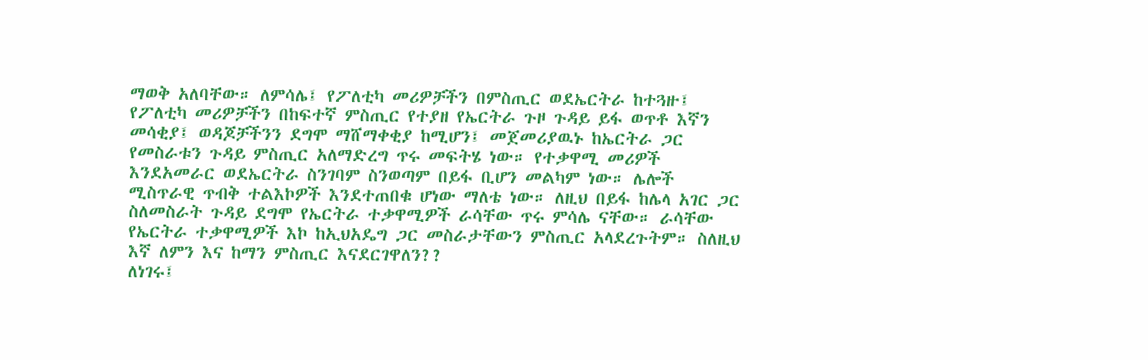ማወቅ አለባቸው። ለምሳሌ፤ የፖለቲካ መሪዎቻችን በምስጢር ወደኤርትራ ከተጓዙ፤ የፖለቲካ መሪዎቻችን በከፍተኛ ምስጢር የተያዘ የኤርትራ ጉዞ ጉዳይ ይፋ ወጥቶ እኛን መሳቂያ፤ ወዳጆቻችንን ደግሞ ማሸማቀቂያ ከሚሆን፤ መጀመሪያዉኑ ከኤርትራ ጋር የመስራቱን ጉዳይ ምስጢር አለማድረግ ጥሩ መፍትሄ ነው። የተቃዋሚ መሪዎች እንደአመራር ወደኤርትራ ስንገባም ስንወጣም በይፋ ቢሆን መልካም ነው። ሌሎች ሚስጥራዊ ጥብቅ ተልእኮዎች እንደተጠበቁ ሆነው ማለቴ ነው። ለዚህ በይፋ ከሌላ አገር ጋር ስለመስራት ጉዳይ ደግሞ የኤርትራ ተቃዋሚዎች ራሳቸው ጥሩ ምሳሌ ናቸው። ራሳቸው የኤርትራ ተቃዋሚዎች እኮ ከኢህአዴግ ጋር መስራታቸውን ምስጢር አላደረጉትም። ስለዚህ እኛ ለምን እና ከማን ምስጢር እናደርገዋለን??
ለነገሩ፤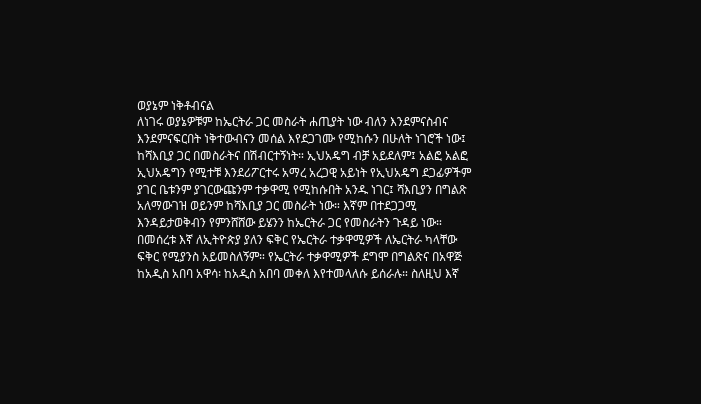ወያኔም ነቅቶብናል
ለነገሩ ወያኔዎቹም ከኤርትራ ጋር መስራት ሐጢያት ነው ብለን እንደምናስብና እንደምናፍርበት ነቅተውብናን መሰል እየደጋገሙ የሚከሱን በሁለት ነገሮች ነው፤ ከሻእቢያ ጋር በመስራትና በሽብርተኝነት። ኢህአዴግ ብቻ አይደለም፤ አልፎ አልፎ ኢህአዴግን የሚተቹ እንደሪፖርተሩ አማረ አረጋዊ አይነት የኢህአዴግ ደጋፊዎችም ያገር ቤቱንም ያገርውጩንም ተቃዋሚ የሚከሱበት አንዱ ነገር፤ ሻእቢያን በግልጽ አለማውገዝ ወይንም ከሻእቢያ ጋር መስራት ነው። እኛም በተደጋጋሚ እንዳይታወቅብን የምንሸሸው ይሄንን ከኤርትራ ጋር የመስራትን ጉዳይ ነው። በመሰረቱ እኛ ለኢትዮጵያ ያለን ፍቅር የኤርትራ ተቃዋሚዎች ለኤርትራ ካላቸው ፍቅር የሚያንስ አይመስለኝም። የኤርትራ ተቃዋሚዎች ደግሞ በግልጽና በአዋጅ ከአዲስ አበባ አዋሳ፡ ከአዲስ አበባ መቀለ እየተመላለሱ ይሰራሉ። ስለዚህ እኛ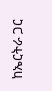ከኤርትራ ጋር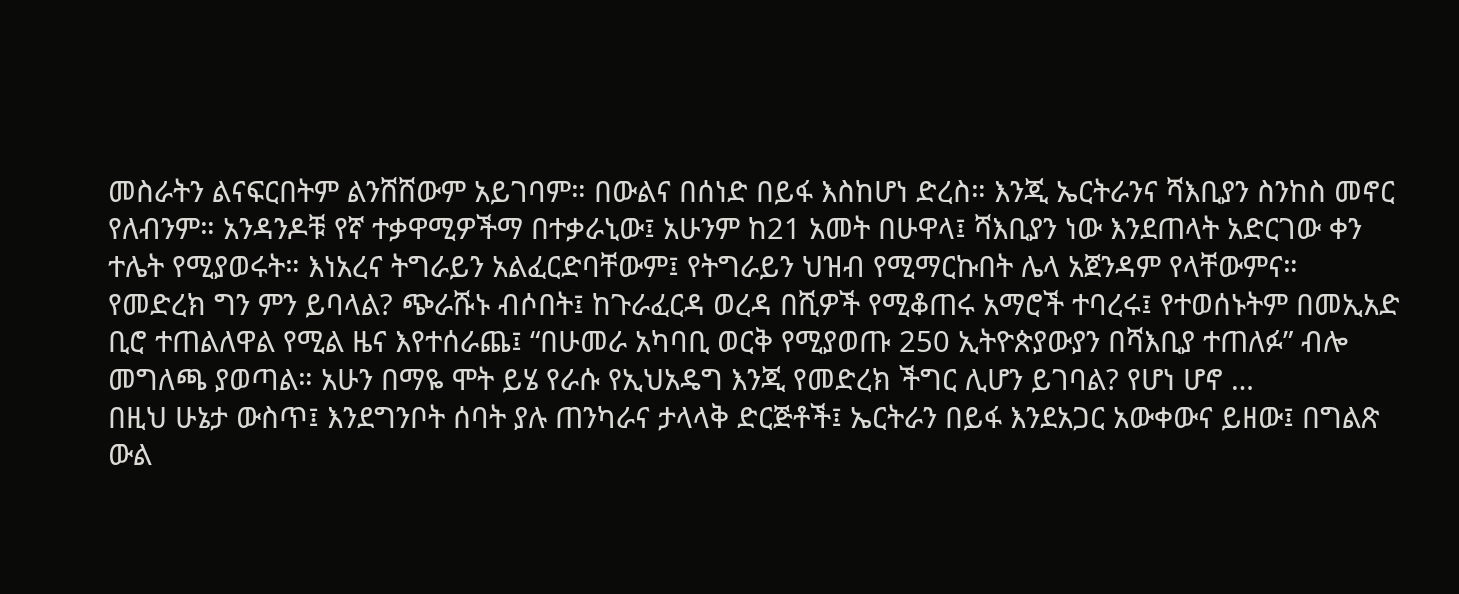መስራትን ልናፍርበትም ልንሸሸውም አይገባም። በውልና በሰነድ በይፋ እስከሆነ ድረስ። እንጂ ኤርትራንና ሻእቢያን ስንከስ መኖር የለብንም። አንዳንዶቹ የኛ ተቃዋሚዎችማ በተቃራኒው፤ አሁንም ከ21 አመት በሁዋላ፤ ሻእቢያን ነው እንደጠላት አድርገው ቀን ተሌት የሚያወሩት። እነአረና ትግራይን አልፈርድባቸውም፤ የትግራይን ህዝብ የሚማርኩበት ሌላ አጀንዳም የላቸውምና። የመድረክ ግን ምን ይባላል? ጭራሹኑ ብሶበት፤ ከጉራፈርዳ ወረዳ በሺዎች የሚቆጠሩ አማሮች ተባረሩ፤ የተወሰኑትም በመኢአድ ቢሮ ተጠልለዋል የሚል ዜና እየተሰራጨ፤ “በሁመራ አካባቢ ወርቅ የሚያወጡ 250 ኢትዮጵያውያን በሻእቢያ ተጠለፉ” ብሎ መግለጫ ያወጣል። አሁን በማዬ ሞት ይሄ የራሱ የኢህአዴግ እንጂ የመድረክ ችግር ሊሆን ይገባል? የሆነ ሆኖ …
በዚህ ሁኔታ ውስጥ፤ እንደግንቦት ሰባት ያሉ ጠንካራና ታላላቅ ድርጅቶች፤ ኤርትራን በይፋ እንደአጋር አውቀውና ይዘው፤ በግልጽ ውል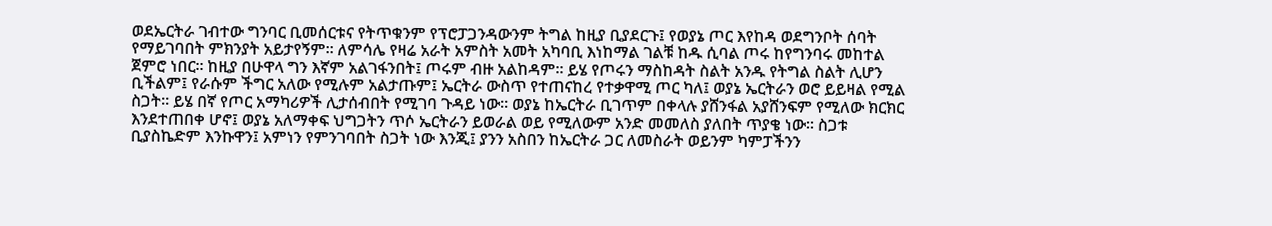ወደኤርትራ ገብተው ግንባር ቢመሰርቱና የትጥቁንም የፕሮፓጋንዳውንም ትግል ከዚያ ቢያደርጉ፤ የወያኔ ጦር እየከዳ ወደግንቦት ሰባት የማይገባበት ምክንያት አይታየኝም። ለምሳሌ የዛሬ አራት አምስት አመት አካባቢ እነከማል ገልቹ ከዱ ሲባል ጦሩ ከየግንባሩ መከተል ጀምሮ ነበር። ከዚያ በሁዋላ ግን እኛም አልገፋንበት፤ ጦሩም ብዙ አልከዳም። ይሄ የጦሩን ማስከዳት ስልት አንዱ የትግል ስልት ሊሆን ቢችልም፤ የራሱም ችግር አለው የሚሉም አልታጡም፤ ኤርትራ ውስጥ የተጠናከረ የተቃዋሚ ጦር ካለ፤ ወያኔ ኤርትራን ወሮ ይይዛል የሚል ስጋት። ይሄ በኛ የጦር አማካሪዎች ሊታሰብበት የሚገባ ጉዳይ ነው። ወያኔ ከኤርትራ ቢገጥም በቀላሉ ያሸንፋል አያሸንፍም የሚለው ክርክር እንደተጠበቀ ሆኖ፤ ወያኔ አለማቀፍ ህግጋትን ጥሶ ኤርትራን ይወራል ወይ የሚለውም አንድ መመለስ ያለበት ጥያቄ ነው። ስጋቱ ቢያስኬድም እንኩዋን፤ አምነን የምንገባበት ስጋት ነው እንጂ፤ ያንን አስበን ከኤርትራ ጋር ለመስራት ወይንም ካምፓችንን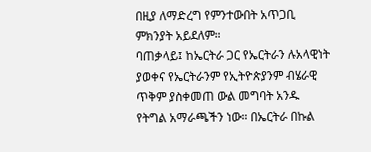በዚያ ለማድረግ የምንተውበት አጥጋቢ ምክንያት አይደለም።
ባጠቃላይ፤ ከኤርትራ ጋር የኤርትራን ሉአላዊነት ያወቀና የኤርትራንም የኢትዮጵያንም ብሄራዊ ጥቅም ያስቀመጠ ውል መግባት አንዱ የትግል አማራጫችን ነው። በኤርትራ በኩል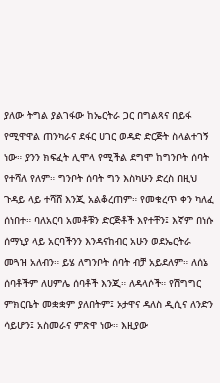ያለው ትግል ያልገፋው ከኤርትራ ጋር በግልጻና በይፋ የሚዋዋል ጠንካራና ደፋር ሀገር ወዳድ ድርጅት ስላልተገኝ ነው። ያንን ክፍፈት ሊሞላ የሚችል ደግሞ ከግንቦት ሰባት የተሻለ የለም። ግንቦት ሰባት ግን እስካሁን ድረስ በዚህ ጉዳይ ላይ ተሻሸ እንጂ አልቆረጠም። የመቁረጥ ቀን ካለፈ ሰነበተ። ባለአርባ አመቶቹን ድርጅቶች እየተቸን፤ እኛም በነሱ ሰማኒያ ላይ አርባችንን እንዳናከብር አሁን ወደኤርትራ መጓዝ አለብን። ይሄ ለግንቦት ሰባት ብቻ አይደለም። ለሰኔ ሰባቶችም ለሀምሌ ሰባቶች እንጂ። ለዳላሶች። የሽግግር ምክርቤት መቋቋም ያለበትም፤ ኦታዋና ዳለስ ዲሲና ለንድን ሳይሆን፤ አስመራና ምጽዋ ነው። እዚያው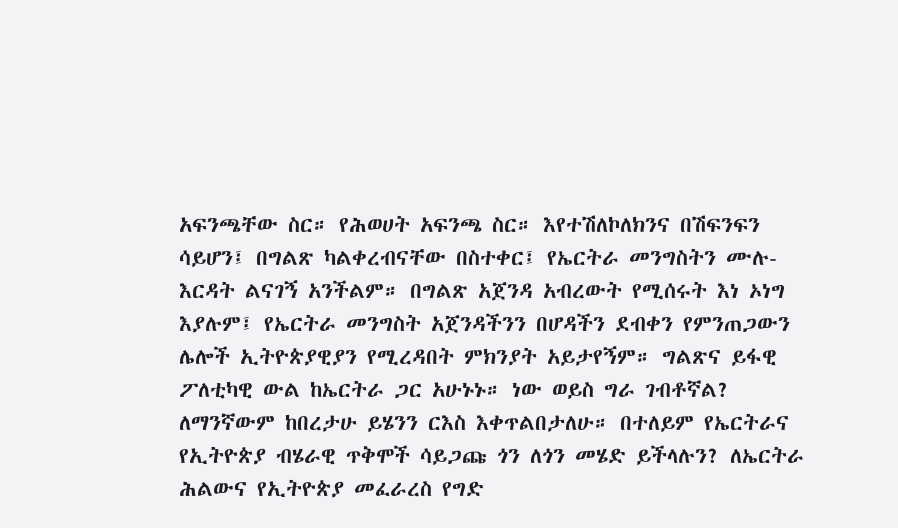አፍንጫቸው ስር። የሕወሀት አፍንጫ ስር። እየተሽለኮለክንና በሽፍንፍን ሳይሆን፤ በግልጽ ካልቀረብናቸው በስተቀር፤ የኤርትራ መንግስትን ሙሉ-እርዳት ልናገኝ አንችልም። በግልጽ አጀንዳ አብረውት የሚሰሩት እነ ኦነግ እያሉም፤ የኤርትራ መንግስት አጀንዳችንን በሆዳችን ደብቀን የምንጠጋውን ሌሎች ኢትዮጵያዊያን የሚረዳበት ምክንያት አይታየኝም። ግልጽና ይፋዊ ፖለቲካዊ ውል ከኤርትራ ጋር አሁኑኑ። ነው ወይስ ግራ ገብቶኛል?
ለማንኛውም ከበረታሁ ይሄንን ርእስ እቀጥልበታለሁ። በተለይም የኤርትራና የኢትዮጵያ ብሄራዊ ጥቅሞች ሳይጋጩ ጎን ለጎን መሄድ ይችላሉን? ለኤርትራ ሕልውና የኢትዮጵያ መፈራረስ የግድ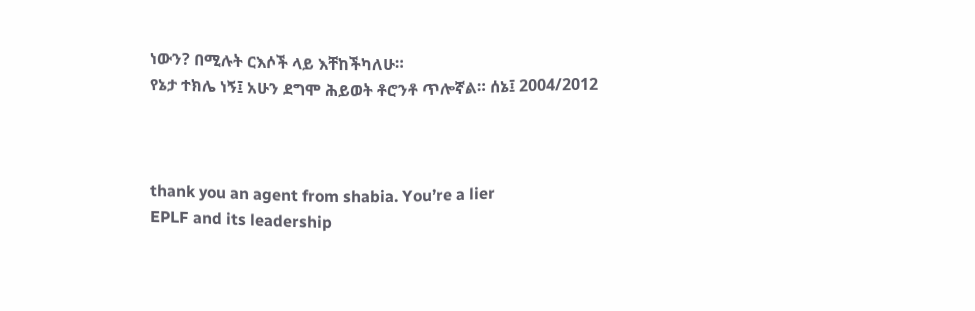ነውን? በሚሉት ርእሶች ላይ እቸከችካለሁ።
የኔታ ተክሌ ነኝ፤ አሁን ደግሞ ሕይወት ቶሮንቶ ጥሎኛል። ሰኔ፤ 2004/2012



thank you an agent from shabia. You’re a lier
EPLF and its leadership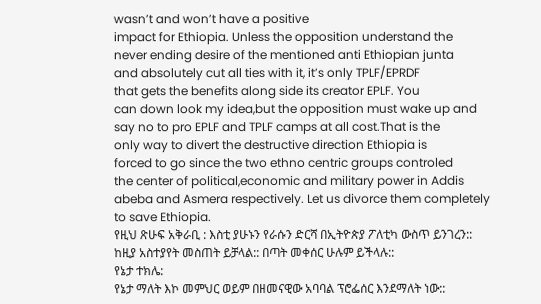wasn’t and won’t have a positive
impact for Ethiopia. Unless the opposition understand the
never ending desire of the mentioned anti Ethiopian junta
and absolutely cut all ties with it, it’s only TPLF/EPRDF
that gets the benefits along side its creator EPLF. You
can down look my idea,but the opposition must wake up and
say no to pro EPLF and TPLF camps at all cost.That is the
only way to divert the destructive direction Ethiopia is
forced to go since the two ethno centric groups controled
the center of political,economic and military power in Addis
abeba and Asmera respectively. Let us divorce them completely
to save Ethiopia.
የዚህ ጽሁፍ አቅራቢ : እስቲ ያሁኑን የራሱን ድርሻ በኢትዮጵያ ፖለቲካ ውስጥ ይንገረን:: ከዚያ አስተያየት መስጠት ይቻላል:: በጣት መቀሰር ሁሉም ይችላሉ::
የኔታ ተክሌ:
የኔታ ማለት እኮ መምህር ወይም በዘመናዊው አባባል ፕሮፌሰር እንደማለት ነው::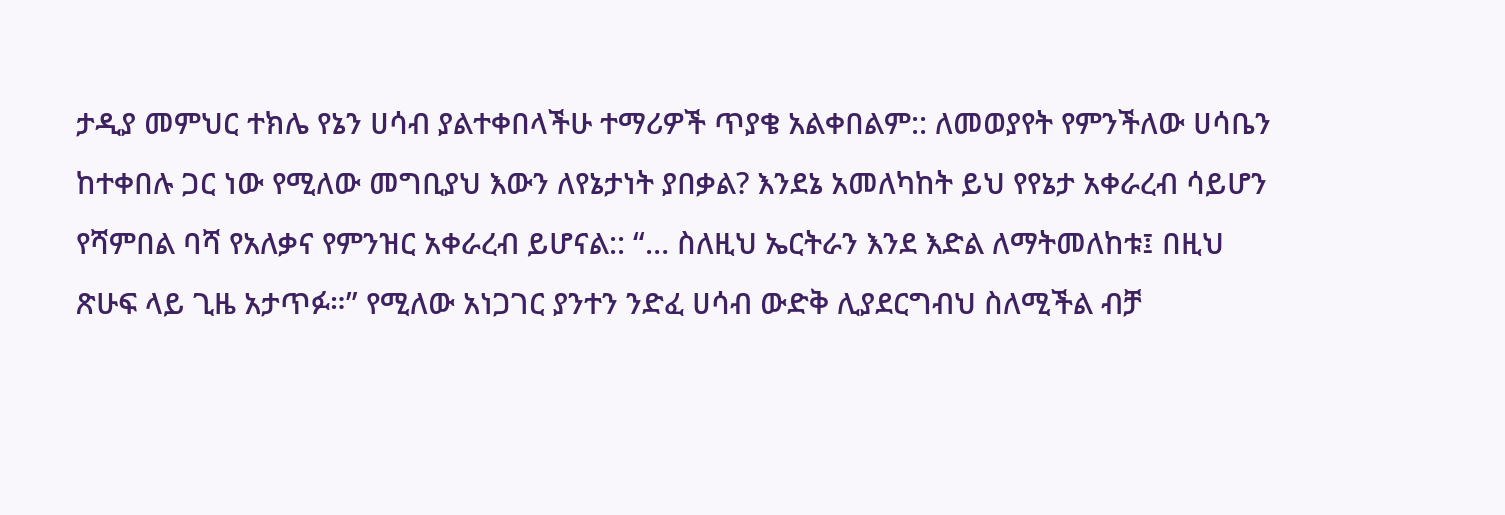ታዲያ መምህር ተክሌ የኔን ሀሳብ ያልተቀበላችሁ ተማሪዎች ጥያቄ አልቀበልም:: ለመወያየት የምንችለው ሀሳቤን ከተቀበሉ ጋር ነው የሚለው መግቢያህ እውን ለየኔታነት ያበቃል? እንደኔ አመለካከት ይህ የየኔታ አቀራረብ ሳይሆን የሻምበል ባሻ የአለቃና የምንዝር አቀራረብ ይሆናል:: “… ስለዚህ ኤርትራን እንደ እድል ለማትመለከቱ፤ በዚህ ጽሁፍ ላይ ጊዜ አታጥፉ።” የሚለው አነጋገር ያንተን ንድፈ ሀሳብ ውድቅ ሊያደርግብህ ስለሚችል ብቻ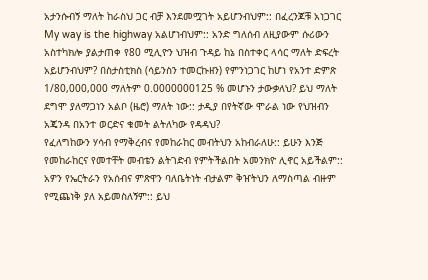አታንሱብኝ ማለት ከራስህ ጋር ብቻ እንደመሟገት አይሆንብህም:: በፈረንጆቹ አነጋገር My way is the highway አልሆነብህም:: አንድ ግለሰብ ለዚያውም ሱሪውን አስተካክሎ ያልታጠቀ የ80 ሚሊዮን ህዝብ ጉዳይ ከኔ በስተቀር ላሳር ማለት ድፍረት አይሆንብህም? በስታስቲክስ (ሳይንስን ተመርኩዘን) የምንነጋገር ከሆነ የአንተ ድምጽ 1/80,000,000 ማለትም 0.0000000125 % መሆኑን ታውቃለህ? ይህ ማለት ደግሞ ያለማጋነን አልቦ (ዜሮ) ማለት ነው:: ታዲያ በየትኛው ሞራል ነው የህዝብን አጄንዳ በአንተ ወርድና ቁመት ልትለካው የዳዳህ?
የፈለግከውን ሃሳብ የማቅረብና የመከራከር መብትህን አከብራለሁ:: ይሁን እንጅ የመከራከርና የመተቸት መብቴን ልትገድብ የምትችልበት አመንክዮ ሊኖር አይችልም:: አዎን የኤርትራን የአሰብና ምጽዋን ባለቤትነት ብታልም ቅዠትህን ለማስጣል ብዙም የሚጨነቅ ያለ አይመስለኝም:: ይህ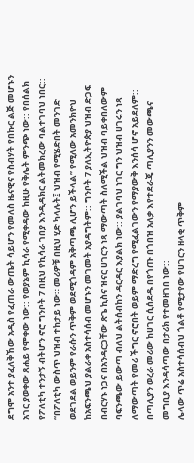ደግሞ አንተ ያፈለቅኸው አዲስ የፈጠራ ውጤት ሳይሆን የመለስ ዜናዊና የስብሃት የበኩር ልጅ መሆኑን አገር ያወቀው ጸሐይ የሞቀው ነው:: የወያኔም ኪሳራ የሚቀዳው ከዚሁ የቅሌት ምንጭ ነው:: የበሰልክ የፖለቲካ ተንታኝ ብትሆን ኖሮ ግንቦት 7 በዚህ የኪሳራ ገበያ እንዲዳክር ልትመክረው ባልተገባህ ነበር::
“በፖለቲካ ውስጥ ህዝብ ተከታይ ነው። መሪዎቹ በዚህ ሂድ ካላሉት፤ ህዝብ የሚሄድበት መንገድ ወደገደል ወይንም የራሱን ጥቅም ወደሚጎዳም አቅጣጫ ሊሆን ይችላል” የሚለው አመንክዮህ ከአፍንጫህ ያልራቀ አስተሳሰብ መሆኑን መገመት አያዳግትም:: ግንቦት 7 ያለኢትዮጵያ ህዝብ ድጋፍ በብርሃኑ ነጋና በአንዳርጋቸው ጽጌ ኪስና ዝናር ሀገርን ነጻ ማውጣት ስለሚችል ህዝብ ባይቀበለውም ባፍንጫው ይውጣ ብለህ ልትሰብከን ዳርዳር እያልክ ነው:: ያልገባህ ነገር ግን ህዝብ ሀገሩን ነጻ ለማውጣት የመሪ ችግር ኖሮበት ወይም ማድረግ የሚፈልገውን የማያውቅ እንሰሳ ሆኖ አይደለም:: በጣሊያን ወረራ መሪው ከሀገር ሲሰደዱ በየጎጡ በጎበዝ አለቃ እየተደራጄ ጣሊያንን መውጫና መግቢያ እንዳሳጣው በታሪክ የተመዘገበ ነው::
ሌላው ጥሬ አስተሳሰብህ ጎልቶ የሚታየው የሀገርን ዘላቂ ጥቅም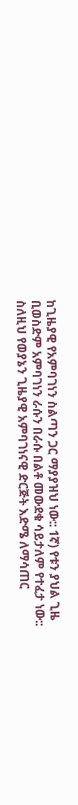ከጊዜያዊ የአምባገነን ስልጣን ጋር ማያያዝህ ነው:: 1ኛ) የቱን ያህል ጊዜ ቢወስድም አምባገነን ራሱን በራሱ በልቶ መውደቁ ሳይታለም የተፈታ ነው:: ስለዚህ የወያኔን ጊዜያዊ አምባገነናዊ ድርጅት እድሜ ለማሳጠር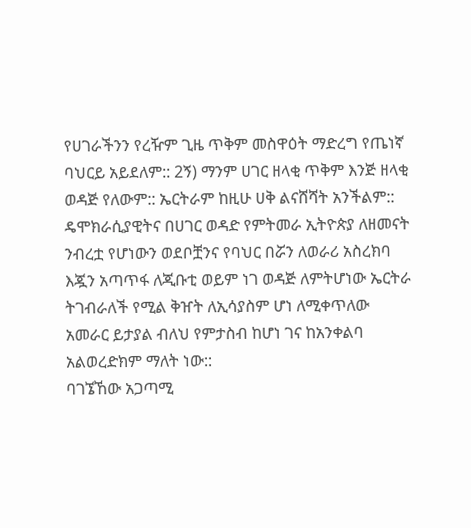የሀገራችንን የረዥም ጊዜ ጥቅም መስዋዕት ማድረግ የጤነኛ ባህርይ አይደለም:: 2ኝ) ማንም ሀገር ዘላቂ ጥቅም እንጅ ዘላቂ ወዳጅ የለውም:: ኤርትራም ከዚሁ ሀቅ ልናሸሻት አንችልም:: ዴሞክራሲያዊትና በሀገር ወዳድ የምትመራ ኢትዮጵያ ለዘመናት ንብረቷ የሆነውን ወደቦቿንና የባህር በሯን ለወራሪ አስረክባ እጇን አጣጥፋ ለጂቡቲ ወይም ነገ ወዳጅ ለምትሆነው ኤርትራ ትገብራለች የሚል ቅዠት ለኢሳያስም ሆነ ለሚቀጥለው አመራር ይታያል ብለህ የምታስብ ከሆነ ገና ከአንቀልባ አልወረድክም ማለት ነው::
ባገኜኸው አጋጣሚ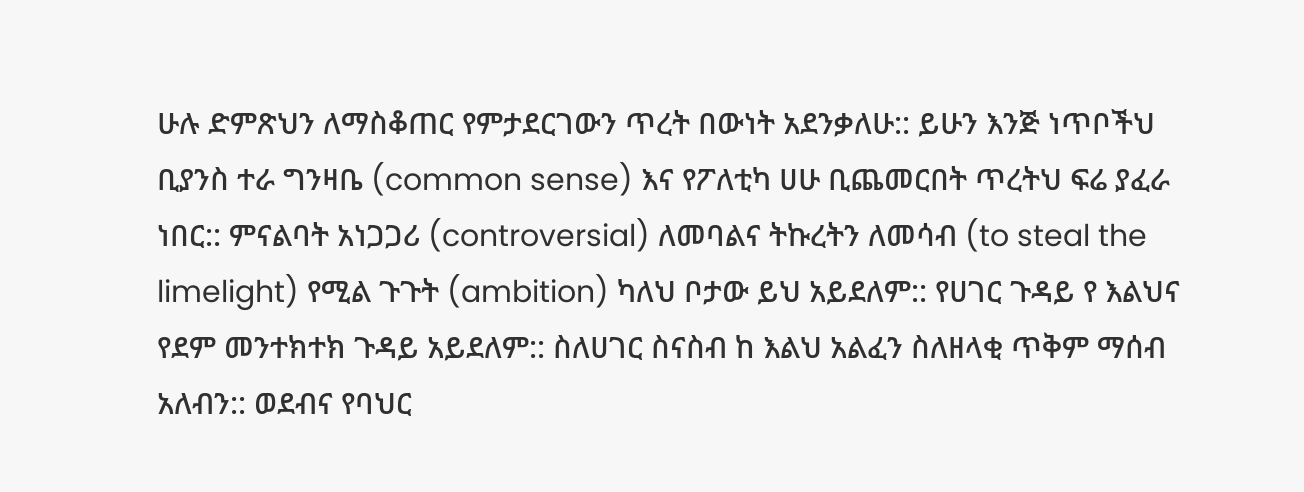ሁሉ ድምጽህን ለማስቆጠር የምታደርገውን ጥረት በውነት አደንቃለሁ:: ይሁን እንጅ ነጥቦችህ ቢያንስ ተራ ግንዛቤ (common sense) እና የፖለቲካ ሀሁ ቢጨመርበት ጥረትህ ፍሬ ያፈራ ነበር:: ምናልባት አነጋጋሪ (controversial) ለመባልና ትኩረትን ለመሳብ (to steal the limelight) የሚል ጉጉት (ambition) ካለህ ቦታው ይህ አይደለም:: የሀገር ጉዳይ የ እልህና የደም መንተክተክ ጉዳይ አይደለም:: ስለሀገር ስናስብ ከ እልህ አልፈን ስለዘላቂ ጥቅም ማሰብ አለብን:: ወደብና የባህር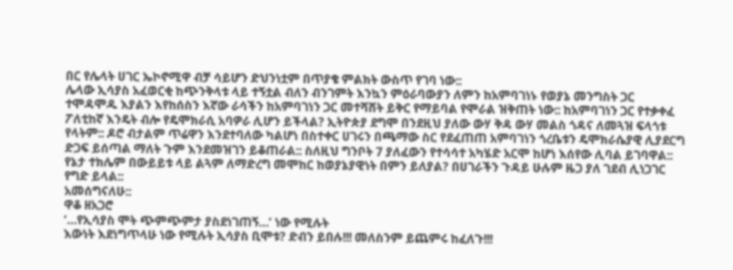በር የሌላት ሀገር ኤኮኖሚዋ ብቻ ሳይሆን ድህንነቷም በጥያቄ ምልክት ውስጥ የገባ ነው::
ሌላው ኢሳያስ አፈወርቂ ከጭንቅላቱ ላይ ተኝቷል ብለን ብንገምት እንኳን ምዕራባውያን ለምን ከአምባገነኑ የወያኔ መንግስት ጋር ተሞዳሞዱ እያልን እየከሰስን እኛው ራሳችን ከአምባገነን ጋር መተሻሸት ይቅር የማይባል የሞራል ዝቅጠት ነው:: ከአምባገነን ጋር የተቃቀፈ ፖለቲከኛ እንዴት ብሎ የዴሞክራሲ አባዎራ ሊሆን ይችላል? ኢትዮጵያ ደግሞ በንደዚህ ያለው ውሃ ቅዳ ውሃ መልስ ጎዳና ለመጓዝ ፍላጎቱ የላትም:: ዶሮ ብታልም ጥሬዋን እንደተባለው ካልሆነ በስተቀር ሀገሩን በጫማው ስር የደፈጠጠ አምባገነን ጎረቤቱን ዴሞክራሴያዊ ሊያደርግ ድጋፍ ይሰጣል ማለት ጉም እንደመዝገን ይቆጠራል:: ስለዚህ ግንቦት 7 ያለፈውን የተሳሳተ አካሄድ አርሞ ከሆነ እሰየው ሊባል ይገባዋል::
የኔታ ተክሌም በውይይቱ ላይ ልጓም ለማድረግ መሞከር ከወያኔያዊነት በምን ይለያል? በሀገራችን ጉዳይ ሁሉም ዜጋ ያለ ገደብ ሊነጋገር የግድ ይላል::
አመሰግናለሁ::
ዋቆ ዘአጋሮ
‘…የኢሳያስ ሞት ጭምጭምታ ያስደነገጠኝ…’ ነው የሚሉት
እውነት እደነግጥላሁ ነው የሚሉት ኢሳያስ ቢሞቱ? ድብን ይበሉ!!! መለስንም ይጨምሩ ከፈለጉ!!!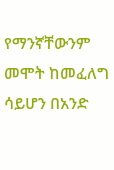የማንኛቸውንም መሞት ከመፈለግ ሳይሆን በአንድ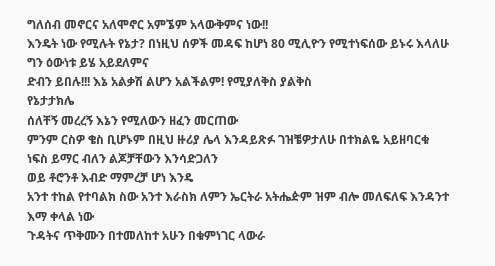ግለሰብ መኖርና አለሞኖር አምኜም አላውቅምና ነው!!
እንዴት ነው የሚሉት የኔታ? በነዚህ ሰዎች መዳፍ ከሆነ 80 ሚሊዮን የሚተነፍሰው ይኑሩ እላለሁ ግን ዕውነቱ ይሄ አይደለምና
ድብን ይበሉ!!! እኔ አልቃሽ ልሆን አልችልም! የሚያለቅስ ያልቅስ
የኔታታክሌ
ሰለቸኝ መረረኝ እኔን የሚለውን ዘፈን መርጠው
ምንም ርስዎ ቄስ ቢሆኑም በዚህ ዙሪያ ሌላ እንዳይጽፉ ገዝቼዎታለሁ በተክልዬ አይዘባርቁ
ነፍስ ይማር ብለን ልጆቻቸውን እንሳድጋለን
ወይ ቶሮንቶ እብድ ማምረቻ ሆነ እንዴ
አንተ ተከል የተባልክ ስው አንተ እራስክ ለምን ኤርትራ አትሔዽም ዝም ብሎ መለፍለፍ እንዳንተ እማ ቀላል ነው
ጉዳትና ጥቅሙን በተመለከተ አሁን በቁምነገር ላውራ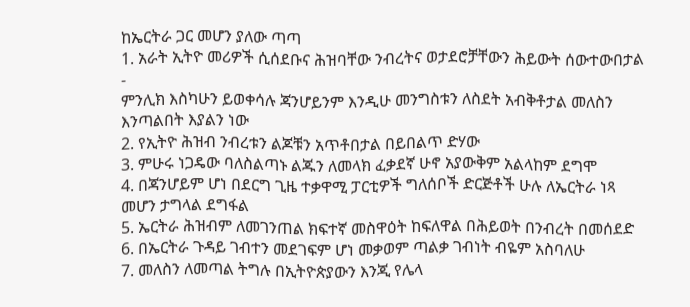ከኤርትራ ጋር መሆን ያለው ጣጣ
1. አራት ኢትዮ መሪዎች ሲሰደቡና ሕዝባቸው ንብረትና ወታደሮቻቸውን ሕይውት ሰውተውበታል -
ምንሊክ እስካሁን ይወቀሳሉ ጃንሆይንም እንዲሁ መንግስቱን ለስደት አብቅቶታል መለስን እንጣልበት እያልን ነው
2. የኢትዮ ሕዝብ ንብረቱን ልጆቹን አጥቶበታል በይበልጥ ድሃው
3. ምሁሩ ነጋዴው ባለስልጣኑ ልጁን ለመላክ ፈቃደኛ ሁኖ አያውቅም አልላከም ደግሞ
4. በጃንሆይም ሆነ በደርግ ጊዜ ተቃዋሚ ፓርቲዎች ግለሰቦች ድርጅቶች ሁሉ ለኤርትራ ነጻ መሆን ታግላል ደግፋል
5. ኤርትራ ሕዝብም ለመገንጠል ክፍተኛ መስዋዕት ከፍለዋል በሕይወት በንብረት በመሰደድ
6. በኤርትራ ጉዳይ ገብተን መደገፍም ሆነ መቃወም ጣልቃ ገብነት ብዬም አስባለሁ
7. መለስን ለመጣል ትግሉ በኢትዮጵያውን እንጂ የሌላ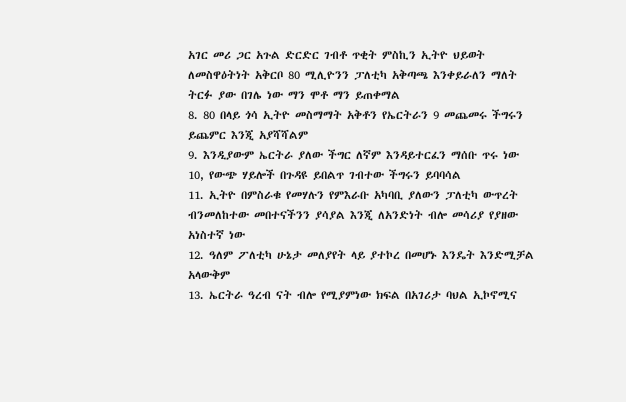አገር መሪ ጋር አጉል ድርድር ገብቶ ጥቂት ምስኪን ኢትዮ ህይወት ለመስዋዕትነት አቅርቦ 80 ሚሊዮንን ፓለቲካ አቅጣጫ እንቀይራለን ማለት ትርፉ ያው በገሌ ነው ማን ሞቶ ማን ይጠቀማል
8. 80 በላይ ጎሳ ኢትዮ መስማማት አቅቶን የኤርትራን 9 መጨመሩ ችግሩን ይጨምር እንጂ አያሻሻልም
9. እንዲያውም ኤርትራ ያለው ችግር ለኛም እንዳይተርፈን ማሰቡ ጥሩ ነው
10, የውጭ ሃይሎች በጉዳዩ ይበልጥ ገብተው ችግሩን ይባባሳል
11. ኢትዮ በምስራቁ የመሃሉን የምእራቡ አካባቢ ያለውን ፓለቲካ ውጥረት ብንመለከተው መበተናችንን ያሳያል እንጂ ለአንድነት ብሎ መሳሪያ የያዘው አነስተኛ ነው
12. ዓለም ፖለቲካ ሁኔታ መለያየት ላይ ያተኮረ በመሆኑ እንዴት እንድሚቻል አላውቅም
13. ኤርትራ ዓረብ ናት ብሎ የሚያምነው ክፍል በአገሪታ ባህል ኢኮኖሚና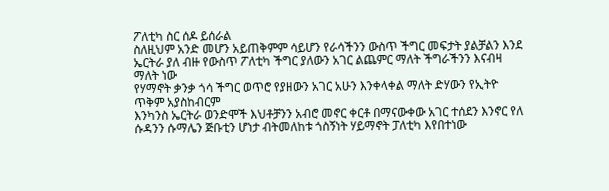ፖለቲካ ስር ሰዶ ይሰራል
ስለዚህም አንድ መሆን አይጠቅምም ሳይሆን የራሳችንን ውስጥ ችግር መፍታት ያልቻልን እንደ ኤርትራ ያለ ብዙ የውስጥ ፖለቲካ ችግር ያለውን አገር ልጨምር ማለት ችግራችንን እናብዛ ማለት ነው
የሃማኖት ቃንቃ ጎሳ ችግር ወጥሮ የያዘውን አገር አሁን እንቀላቀል ማለት ድሃውን የኢትዮ ጥቅም አያስከብርም
እንካንስ ኤርትራ ወንድሞች እህቶቻንን አብሮ መኖር ቀርቶ በማናውቀው አገር ተሰደን እንኖር የለ
ሱዳንን ሱማሌን ጅቡቲን ሆነታ ብትመለከቱ ጎስኝነት ሃይማኖት ፓለቲካ እየበተነው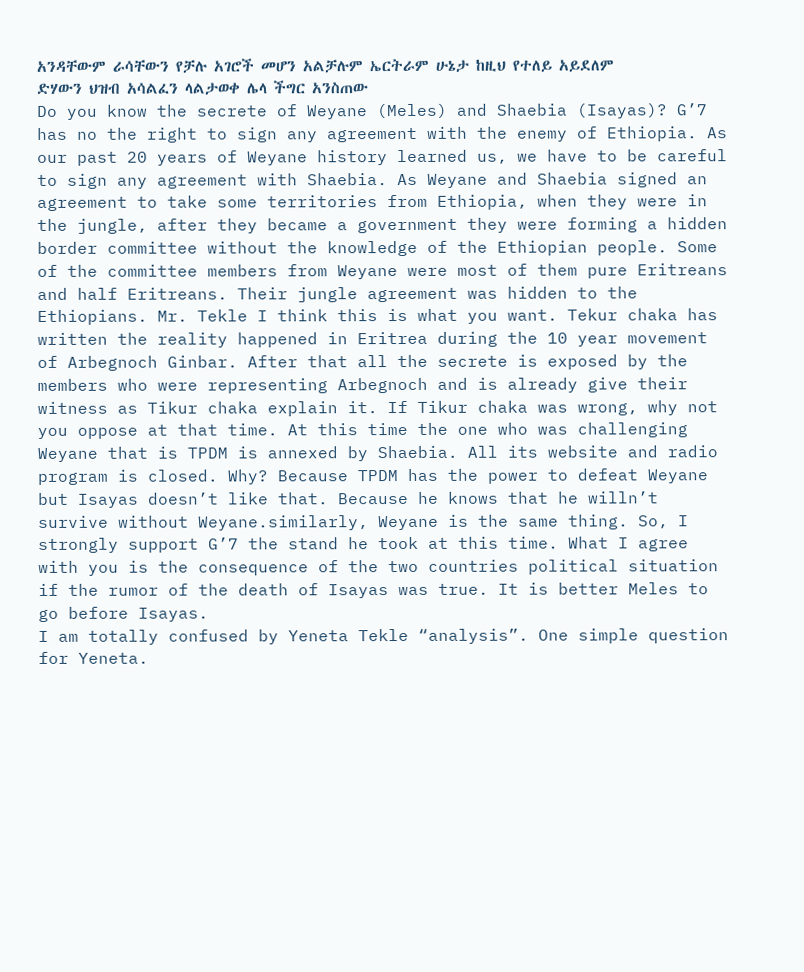አንዳቸውም ራሳቸውን የቻሉ አገሮች መሆን አልቻሉም ኤርትራም ሁኔታ ከዚህ የተለይ አይደለም
ድሃውን ህዝብ አሳልፈን ላልታወቀ ሌላ ችግር አንስጠው
Do you know the secrete of Weyane (Meles) and Shaebia (Isayas)? G’7 has no the right to sign any agreement with the enemy of Ethiopia. As our past 20 years of Weyane history learned us, we have to be careful to sign any agreement with Shaebia. As Weyane and Shaebia signed an agreement to take some territories from Ethiopia, when they were in the jungle, after they became a government they were forming a hidden border committee without the knowledge of the Ethiopian people. Some of the committee members from Weyane were most of them pure Eritreans and half Eritreans. Their jungle agreement was hidden to the Ethiopians. Mr. Tekle I think this is what you want. Tekur chaka has written the reality happened in Eritrea during the 10 year movement of Arbegnoch Ginbar. After that all the secrete is exposed by the members who were representing Arbegnoch and is already give their witness as Tikur chaka explain it. If Tikur chaka was wrong, why not you oppose at that time. At this time the one who was challenging Weyane that is TPDM is annexed by Shaebia. All its website and radio program is closed. Why? Because TPDM has the power to defeat Weyane but Isayas doesn’t like that. Because he knows that he willn’t survive without Weyane.similarly, Weyane is the same thing. So, I strongly support G’7 the stand he took at this time. What I agree with you is the consequence of the two countries political situation if the rumor of the death of Isayas was true. It is better Meles to go before Isayas.
I am totally confused by Yeneta Tekle “analysis”. One simple question for Yeneta.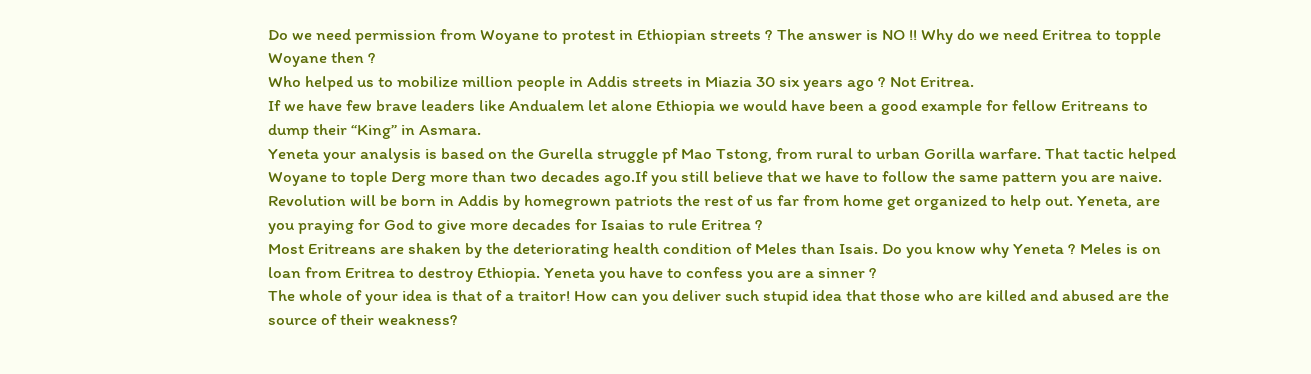Do we need permission from Woyane to protest in Ethiopian streets ? The answer is NO !! Why do we need Eritrea to topple Woyane then ?
Who helped us to mobilize million people in Addis streets in Miazia 30 six years ago ? Not Eritrea.
If we have few brave leaders like Andualem let alone Ethiopia we would have been a good example for fellow Eritreans to dump their “King” in Asmara.
Yeneta your analysis is based on the Gurella struggle pf Mao Tstong, from rural to urban Gorilla warfare. That tactic helped Woyane to tople Derg more than two decades ago.If you still believe that we have to follow the same pattern you are naive.
Revolution will be born in Addis by homegrown patriots the rest of us far from home get organized to help out. Yeneta, are you praying for God to give more decades for Isaias to rule Eritrea ?
Most Eritreans are shaken by the deteriorating health condition of Meles than Isais. Do you know why Yeneta ? Meles is on loan from Eritrea to destroy Ethiopia. Yeneta you have to confess you are a sinner ?
The whole of your idea is that of a traitor! How can you deliver such stupid idea that those who are killed and abused are the source of their weakness?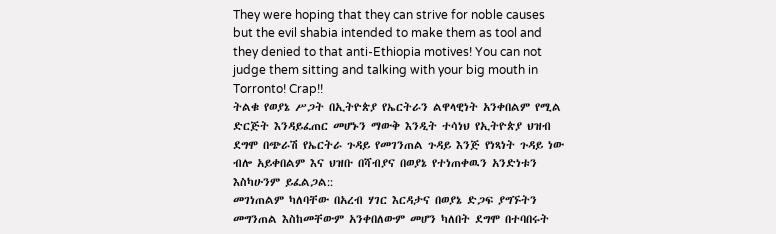They were hoping that they can strive for noble causes but the evil shabia intended to make them as tool and they denied to that anti-Ethiopia motives! You can not judge them sitting and talking with your big mouth in Torronto! Crap!!
ትልቁ የወያኔ ሥጋት በኢትዮጵያ የኤርትራን ልዋላዊነት አንቀበልም የሚል ድርጅት እንዳይፈጠር መሆኑን ማውቅ እንዲት ተሳነህ የኢትዮጵያ ህዝብ ደግሞ በጭራሽ የኤርትራ ጉዳይ የመገንጠል ጉዳይ እንጅ የነጻነት ጉዳይ ነው ብሎ አይቀበልም እና ህዝቡ በሻብያና በወያኔ የተነጠቀዉን አንድነቱን እስካሁንም ይፈልጋል::
መገነጠልም ካለባቸው በአረብ ሃገር እርዳታና በወያኔ ድጋፍ ያግኙትን መግንጠል እስከመቸውም አንቀበለውም መሆን ካለበት ደግሞ በተባበሩት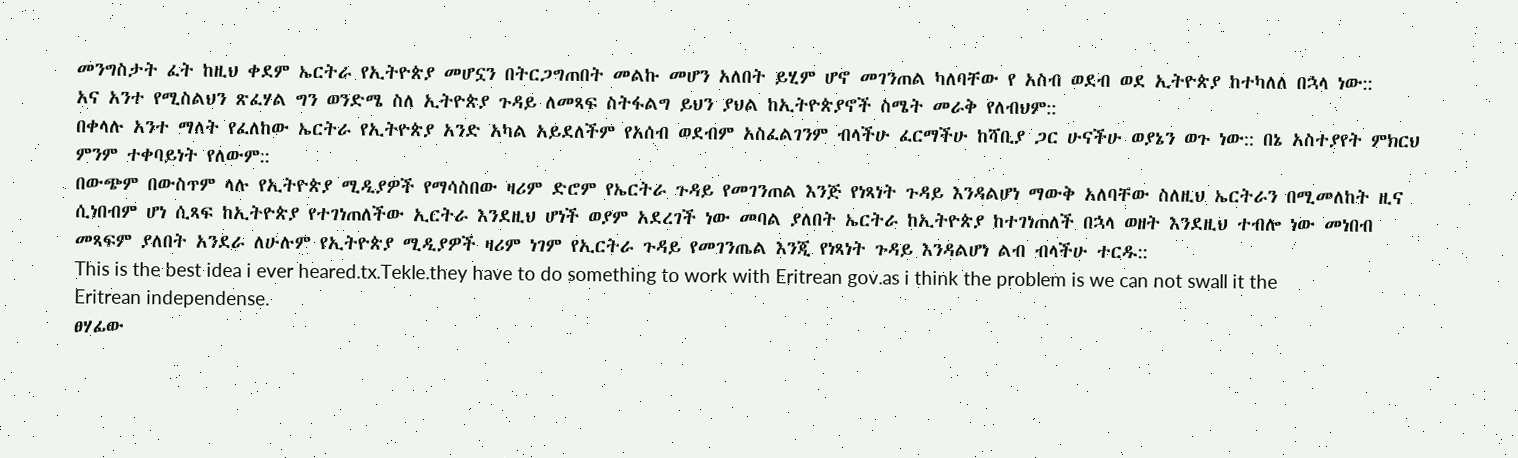መንግስታት ፈት ከዚህ ቀደም ኤርትራ የኢትዮጵያ መሆኗን በትርጋግጠበት መልኩ መሆን አለበት ይሂም ሆኖ መገንጠል ካለባቸው የ አስብ ወደብ ወደ ኢትዮጵያ ከተካለለ በኋላ ነው::
አና አንተ የሚስልህን ጽፈሃል ግን ወንድሜ ስለ ኢትዮጵያ ጉዳይ ለመጻፍ ስትፋልግ ይህን ያህል ከኢትዮጵያኖች ስሜት መራቅ የለብህም::
በቀላሉ አንተ ማለት የፈለከው ኤርትራ የኢትዮጵያ አንድ አካል አይደለችም የአሰብ ወደብም አስፈልገንም ብላችሁ ፈርማችሁ ከሻቢያ ጋር ሁናችሁ ወያኔን ወጉ ነው:: በኔ አስተያየት ምክርህ ምንም ተቀባይነት የለውም::
በውጭም በውስጥም ላሉ የኢትዮጵያ ሚዲያዎች የማሳስበው ዛሪም ድሮም የኤርትራ ጉዳይ የመገንጠል እንጅ የነጻነት ጉዳይ እንዳልሆነ ማውቅ አለባቸው ስለዚህ ኤርትራን በሚመለከት ዚና ሲነበብም ሆነ ሲጻፍ ከኢትዮጵያ የተገነጠለችው ኢርትራ እንደዚህ ሆነች ወያም አደረገች ነው መባል ያለበት ኤርትራ ከኢትዮጵያ ከተገነጠለች በኋላ ወዘት እንደዚህ ተብሎ ነው መነበብ መጻፍም ያለበት አንደራ ለሁሉም የኢትዮጵያ ሚዲያዎች ዛሪም ነገም የኢርትራ ጉዳይ የመገንጤል እንጂ የነጻነት ጉዳይ እንዳልሆነ ልብ ብላችሁ ተርዱ::
This is the best idea i ever heared.tx.Tekle.they have to do something to work with Eritrean gov.as i think the problem is we can not swall it the Eritrean independense.
ፀሃፊው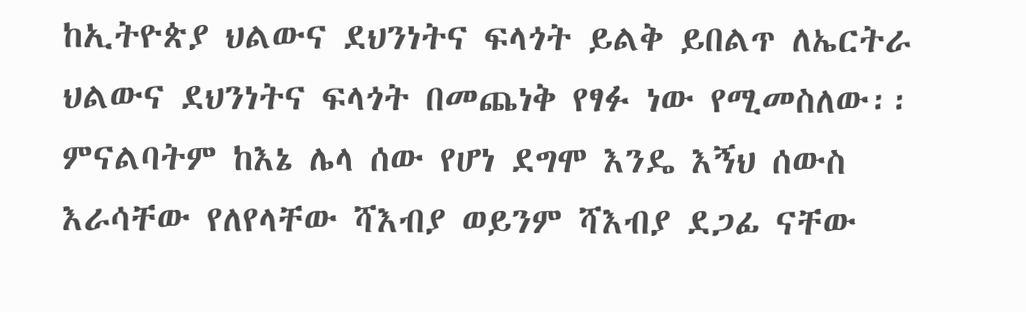ከኢትዮጵያ ህልውና ደህንነትና ፍላጎት ይልቅ ይበልጥ ለኤርትራ ህልውና ደህንነትና ፍላጎት በመጨነቅ የፃፉ ነው የሚመስለው፡፡ምናልባትም ከእኔ ሌላ ሰው የሆነ ደግሞ እንዴ እኝህ ሰውስ እራሳቸው የለየላቸው ሻእብያ ወይንም ሻእብያ ደጋፊ ናቸው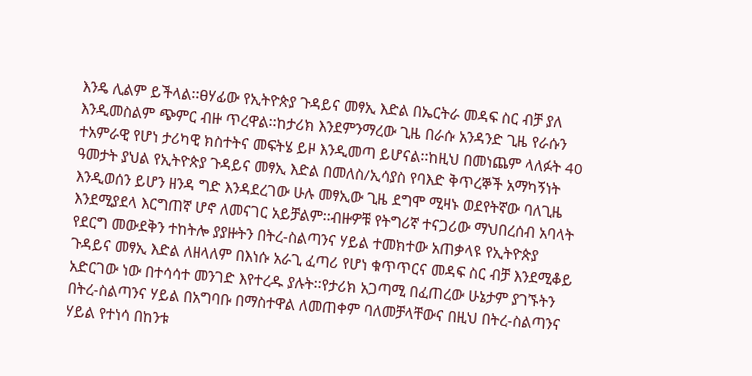እንዴ ሊልም ይችላል፡፡ፀሃፊው የኢትዮጵያ ጉዳይና መፃኢ እድል በኤርትራ መዳፍ ስር ብቻ ያለ እንዲመስልም ጭምር ብዙ ጥረዋል፡፡ከታሪክ እንደምንማረው ጊዜ በራሱ አንዳንድ ጊዜ የራሱን ተአምራዊ የሆነ ታሪካዊ ክስተትና መፍትሄ ይዞ እንዲመጣ ይሆናል፡፡ከዚህ በመነጨም ላለፉት 40 ዓመታት ያህል የኢትዮጵያ ጉዳይና መፃኢ እድል በመለስ/ኢሳያስ የባእድ ቅጥረኞች አማካኝነት እንዲወሰን ይሆን ዘንዳ ግድ እንዳደረገው ሁሉ መፃኢው ጊዜ ደግሞ ሚዛኑ ወደየትኛው ባለጊዜ እንደሚያደላ እርግጠኛ ሆኖ ለመናገር አይቻልም፡፡ብዙዎቹ የትግሪኛ ተናጋሪው ማህበረሰብ አባላት የደርግ መውደቅን ተከትሎ ያያዙትን በትረ-ስልጣንና ሃይል ተመክተው አጠቃላዩ የኢትዮጵያ ጉዳይና መፃኢ እድል ለዘላለም በእነሱ አራጊ ፈጣሪ የሆነ ቁጥጥርና መዳፍ ስር ብቻ እንደሚቆይ አድርገው ነው በተሳሳተ መንገድ እየተረዱ ያሉት፡፡የታሪክ አጋጣሚ በፈጠረው ሁኔታም ያገኙትን በትረ-ስልጣንና ሃይል በአግባቡ በማስተዋል ለመጠቀም ባለመቻላቸውና በዚህ በትረ-ስልጣንና ሃይል የተነሳ በከንቱ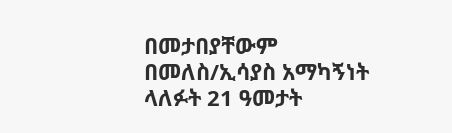በመታበያቸውም በመለስ/ኢሳያስ አማካኝነት ላለፉት 21 ዓመታት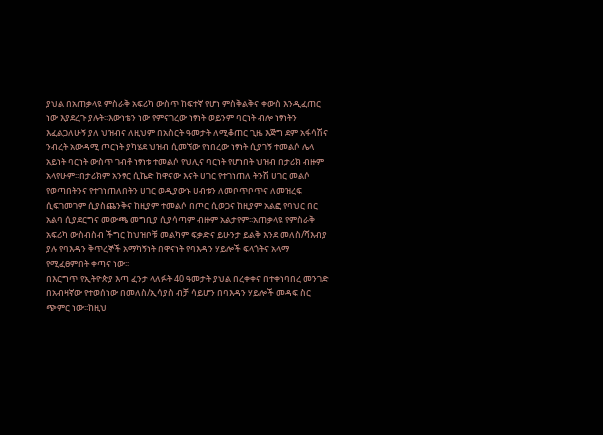ያህል በአጠቃላዩ ምስራቅ አፍሪካ ውስጥ ከፍተኛ የሆነ ምስቅልቅና ቀውስ እንዲፈጠር ነው እያደረጉ ያሉት፡፡እውነቴን ነው የምናገረው ነፃነት ወይንም ባርነት ብሎ ነፃነትን እፈልጋለሁኝ ያለ ህዝብና ለዚህም በአስርት ዓመታት ለሚቆጠር ጊዜ እጅግ ደም አፋሳሽና ንብረት አውዳሚ ጦርነት ያካሄደ ህዝብ ሲመኘው የነበረው ነፃነት ሲያገኝ ተመልሶ ሌላ አይነት ባርነት ውስጥ ገብቶ ነፃነቱ ተመልሶ የህሊና ባርነት የሆነበት ህዝብ በታሪክ ብዙም አላየሁም፡፡በታሪክም አንፃር ሲኬድ ከዋናው እናት ሀገር የተገነጠለ ትንሽ ሀገር መልሶ የወጣበትንና የተገነጠለበትን ሀገር ወዲያውኑ ሀብቱን ለመቦጥቦጥና ለመዝረፍ ሲፍገመገም ሲያስጨንቅና ከዚያም ተመልሶ በጦር ሲወጋና ከዚያም አልፎ የባህር በር አልባ ሲያደርግና መውጫ መግቢያ ሲያሳጣም ብዙም አልታየም፡፡አጠቃላዩ የምስራቅ አፍሪካ ውስብስብ ችግር ከህዝቦቹ መልካም ፍቃድና ይሁንታ ይልቅ እንደ መለስ/ሻእብያ ያሉ የባእዳን ቅጥረኞች አማካኝነት በዋናነት የባእዳን ሃይሎች ፍላጎትና አላማ የሚፈፀምበት ቀጣና ነው፡፡
በእርግጥ የኢትዮጵያ እጣ ፈንታ ላለፉት 40 ዓመታት ያህል በረቀቀና በተቀነባበረ መንገድ በአብዛኛው የተወሰነው በመለስ/ኢሳያስ ብቻ ሳይሆን በባእዳን ሃይሎች መዳፍ ስር ጭምር ነው፡፡ከዚህ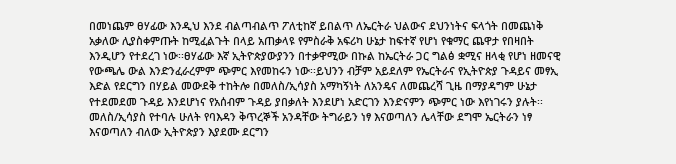በመነጨም ፀሃፊው እንዲህ እንደ ብልጣብልጥ ፖለቲከኛ ይበልጥ ለኤርትራ ህልውና ደህንነትና ፍላጎት በመጨነቅ አቃለው ሊያስቀምጡት ከሚፈልጉት በላይ አጠቃላዩ የምስራቅ አፍሪካ ሁኔታ ከፍተኛ የሆነ የቁማር ጨዋታ የበዛበት እንዲሆን የተደረገ ነው፡፡ፀሃፊው እኛ ኢትዮጵያውያንን በተቃዋሚው በኩል ከኤርትራ ጋር ግልፅ ቋሚና ዘላቂ የሆነ ዘመናዊ የውጫሌ ውል እንድንፈራረምም ጭምር እየመከሩን ነው፡፡ይህንን ብቻም አይደለም የኤርትራና የኢትዮጵያ ጉዳይና መፃኢ እድል የደርግን በሃይል መውደቅ ተከትሎ በመለስ/ኢሳያስ አማካኝነት ለአንዴና ለመጨረሻ ጊዜ በማያዳግም ሁኔታ የተደመደመ ጉዳይ እንደሆነና የአሰብም ጉዳይ ያበቃለት እንደሆነ አድርገን እንድናምን ጭምር ነው እየነገሩን ያሉት፡፡መለስ/ኢሳያስ የተባሉ ሁለት የባእዳን ቅጥረኞች አንዳቸው ትግራይን ነፃ እናወጣለን ሌላቸው ደግሞ ኤርትራን ነፃ እናወጣለን ብለው ኢትዮጵያን እያደሙ ደርግን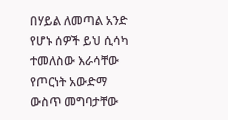በሃይል ለመጣል አንድ የሆኑ ሰዎች ይህ ሲሳካ ተመለስው እራሳቸው የጦርነት አውድማ ውስጥ መግባታቸው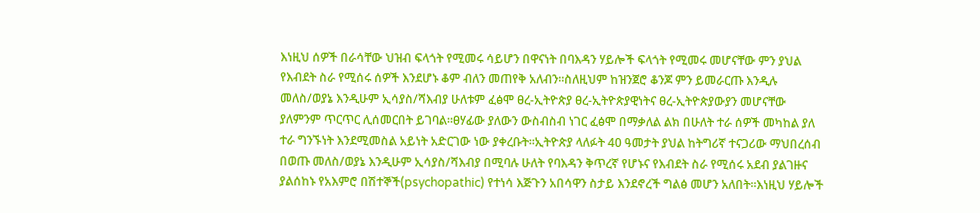እነዚህ ሰዎች በራሳቸው ህዝብ ፍላጎት የሚመሩ ሳይሆን በዋናነት በባእዳን ሃይሎች ፍላጎት የሚመሩ መሆናቸው ምን ያህል የእብደት ስራ የሚሰሩ ሰዎች እንደሆኑ ቆም ብለን መጠየቅ አለብን፡፡ስለዚህም ከዝንጀሮ ቆንጆ ምን ይመራርጡ እንዲሉ መለስ/ወያኔ እንዲሁም ኢሳያስ/ሻእብያ ሁለቱም ፈፅሞ ፀረ-ኢትዮጵያ ፀረ-ኢትዮጵያዊነትና ፀረ-ኢትዮጵያውያን መሆናቸው ያለምንም ጥርጥር ሊሰመርበት ይገባል፡፡ፀሃፊው ያለውን ውስብስብ ነገር ፈፅሞ በማቃለል ልክ በሁለት ተራ ሰዎች መካከል ያለ ተራ ግንኙነት እንደሚመስል አይነት አድርገው ነው ያቀረቡት፡፡ኢትዮጵያ ላለፉት 40 ዓመታት ያህል ከትግሪኛ ተናጋሪው ማህበረሰብ በወጡ መለስ/ወያኔ እንዲሁም ኢሳያስ/ሻእብያ በሚባሉ ሁለት የባእዳን ቅጥረኛ የሆኑና የእብደት ስራ የሚሰሩ አደብ ያልገዙና ያልሰከኑ የአእምሮ በሽተኞች(psychopathic) የተነሳ እጅጉን አበሳዋን ስታይ እንደኖረች ግልፅ መሆን አለበት፡፡እነዚህ ሃይሎች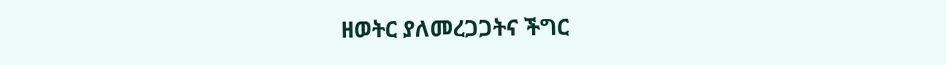ዘወትር ያለመረጋጋትና ችግር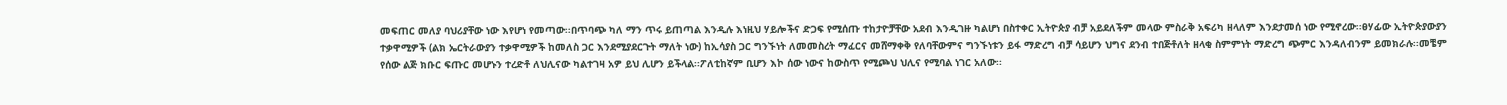መፍጠር መለያ ባህሪያቸው ነው እየሆነ የመጣው፡፡በጥባጭ ካለ ማን ጥሩ ይጠጣል እንዲሉ እነዚህ ሃይሎችና ድጋፍ የሚሰጡ ተከታዮቻቸው አደብ እንዲገዙ ካልሆነ በስተቀር ኢትዮጵያ ብቻ አይደለችም መላው ምስራቅ አፍሪካ ዘላለም እንደታመሰ ነው የሚኖረው፡፡ፀሃፊው ኢትዮጵያውያን ተቃዋሚዎች (ልክ ኤርትራውያን ተቃዋሚዎች ከመለስ ጋር እንደሚያደርጉት ማለት ነው) ከኢሳያስ ጋር ግንኙነት ለመመስረት ማፈርና መሸማቀቅ የለባቸውምና ግንኙነቱን ይፋ ማድረግ ብቻ ሳይሆን ህግና ደንብ ተበጅቶለት ዘላቂ ስምምነት ማድረግ ጭምር እንዳለብንም ይመክራሉ፡፡መቼም የሰው ልጅ ክቡር ፍጡር መሆኑን ተረድቶ ለህሊናው ካልተገዛ አዎ ይህ ሊሆን ይችላል፡፡ፖለቲከኛም ቢሆን እኮ ሰው ነውና ከውስጥ የሚጮህ ህሊና የሚባል ነገር አለው፡፡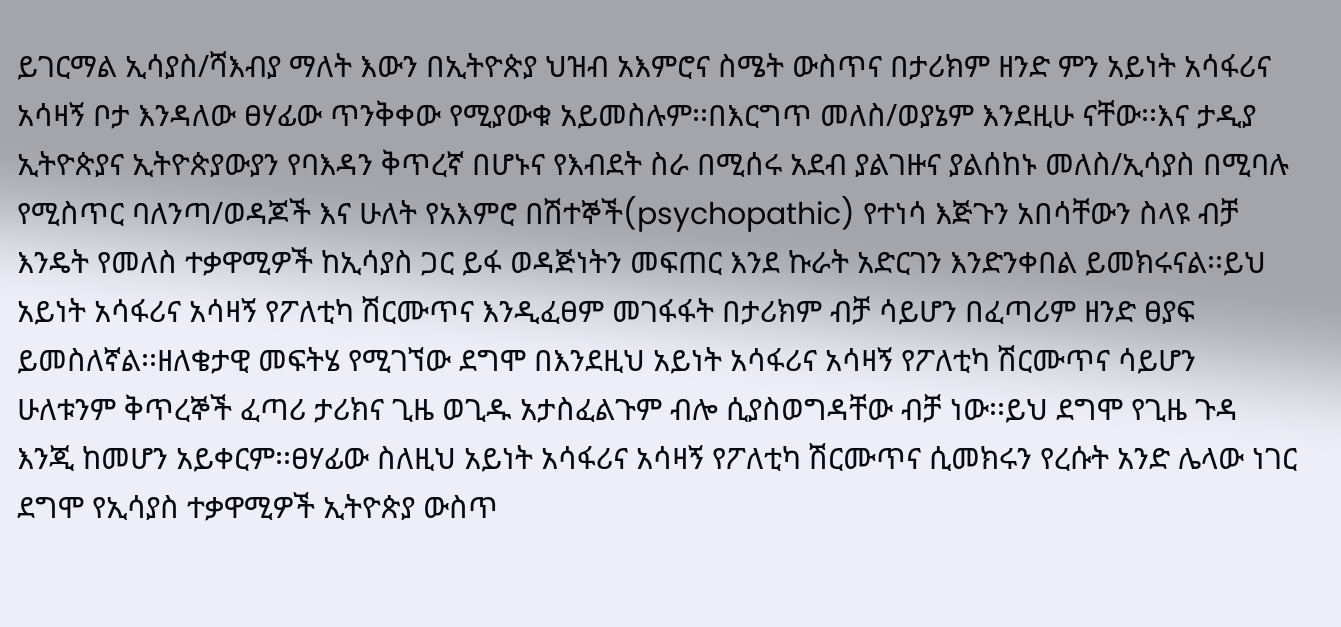ይገርማል ኢሳያስ/ሻእብያ ማለት እውን በኢትዮጵያ ህዝብ አእምሮና ስሜት ውስጥና በታሪክም ዘንድ ምን አይነት አሳፋሪና አሳዛኝ ቦታ እንዳለው ፀሃፊው ጥንቅቀው የሚያውቁ አይመስሉም፡፡በእርግጥ መለስ/ወያኔም እንደዚሁ ናቸው፡፡እና ታዲያ ኢትዮጵያና ኢትዮጵያውያን የባእዳን ቅጥረኛ በሆኑና የእብደት ስራ በሚሰሩ አደብ ያልገዙና ያልሰከኑ መለስ/ኢሳያስ በሚባሉ የሚስጥር ባለንጣ/ወዳጆች እና ሁለት የአእምሮ በሽተኞች(psychopathic) የተነሳ እጅጉን አበሳቸውን ስላዩ ብቻ እንዴት የመለስ ተቃዋሚዎች ከኢሳያስ ጋር ይፋ ወዳጅነትን መፍጠር እንደ ኩራት አድርገን እንድንቀበል ይመክሩናል፡፡ይህ አይነት አሳፋሪና አሳዛኝ የፖለቲካ ሽርሙጥና እንዲፈፀም መገፋፋት በታሪክም ብቻ ሳይሆን በፈጣሪም ዘንድ ፀያፍ ይመስለኛል፡፡ዘለቄታዊ መፍትሄ የሚገኘው ደግሞ በእንደዚህ አይነት አሳፋሪና አሳዛኝ የፖለቲካ ሽርሙጥና ሳይሆን ሁለቱንም ቅጥረኞች ፈጣሪ ታሪክና ጊዜ ወጊዱ አታስፈልጉም ብሎ ሲያስወግዳቸው ብቻ ነው፡፡ይህ ደግሞ የጊዜ ጉዳ እንጂ ከመሆን አይቀርም፡፡ፀሃፊው ስለዚህ አይነት አሳፋሪና አሳዛኝ የፖለቲካ ሽርሙጥና ሲመክሩን የረሱት አንድ ሌላው ነገር ደግሞ የኢሳያስ ተቃዋሚዎች ኢትዮጵያ ውስጥ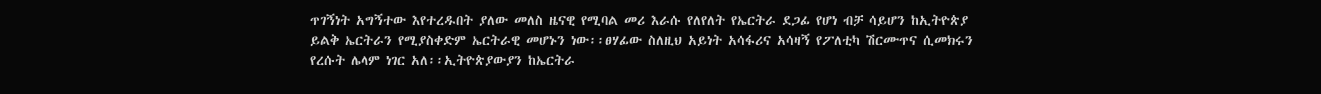ጥገኝነት አግኝተው እየተረዱበት ያለው መለስ ዜናዊ የሚባል መሪ እራሱ የለየለት የኤርትራ ደጋፊ የሆነ ብቻ ሳይሆን ከኢትዮጵያ ይልቅ ኤርትራን የሚያስቀድም ኤርትራዊ መሆኑን ነው፡፡ፀሃፊው ስለዚህ አይነት አሳፋሪና አሳዛኝ የፖለቲካ ሽርሙጥና ሲመክሩን የረሱት ሌላም ነገር አለ፡፡ኢትዮጵያውያን ከኤርትራ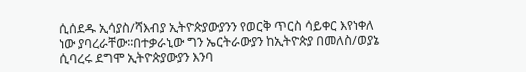ሲሰደዱ ኢሳያስ/ሻእብያ ኢትዮጵያውያንን የወርቅ ጥርስ ሳይቀር እየነቀለ ነው ያባረራቸው፡፡በተቃራኒው ግን ኤርትራውያን ከኢትዮጵያ በመለስ/ወያኔ ሲባረሩ ደግሞ ኢትዮጵያውያን እንባ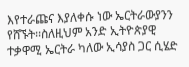እየተራጩና እያለቀሱ ነው ኤርትራውያንን የሸኙት፡፡ስለዚህም አንድ ኢትዮጵያዊ ተቃዋሚ ኤርትራ ካለው ኢሳያስ ጋር ሲሄድ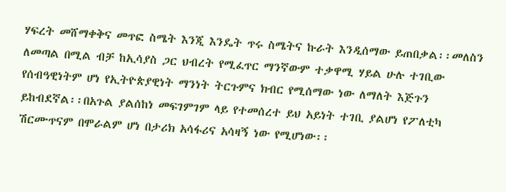ሃፍረት መሸማቀቅና መጥፎ ስሜት እንጂ እንዴት ጥሩ ስሜትና ኩራት እንዲሰማው ይጠበቃል፡፡መለስን ለመጣል በሚል ብቻ ከኢሳያስ ጋር ህብረት የሚፈጥር ማንኛውም ተቃዋሚ ሃይል ሁሉ ተገቢው የሰብዓዊነትም ሆነ የኢትዮጵያዊነት ማንነት ትርጉምና ክብር የሚሰማው ነው ለማለት እጅጉን ይከብደኛል፡፡በአጉል ያልሰከነ መፍገምገም ላይ የተመሰረተ ይህ አይነት ተገቢ ያልሆነ የፖለቲካ ሽርሙጥናም በሞራልም ሆነ በታሪክ አሳፋሪና አሳዛኝ ነው የሚሆነው፡፡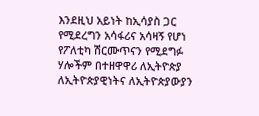እንደዚህ አይነት ከኢሳያስ ጋር የሚደረግን አሳፋሪና አሳዛኝ የሆነ የፖለቲካ ሽርሙጥናን የሚደግፉ ሃሎችም በተዘዋዋሪ ለኢትዮጵያ ለኢትዮጵያዊነትና ለኢትዮጵያውያን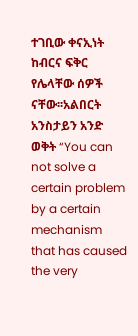ተገቢው ቀናኢነት ከብርና ፍቅር የሌላቸው ሰዎች ናቸው፡፡አልበርት አንስታይን አንድ ወቅት “You can not solve a certain problem by a certain mechanism that has caused the very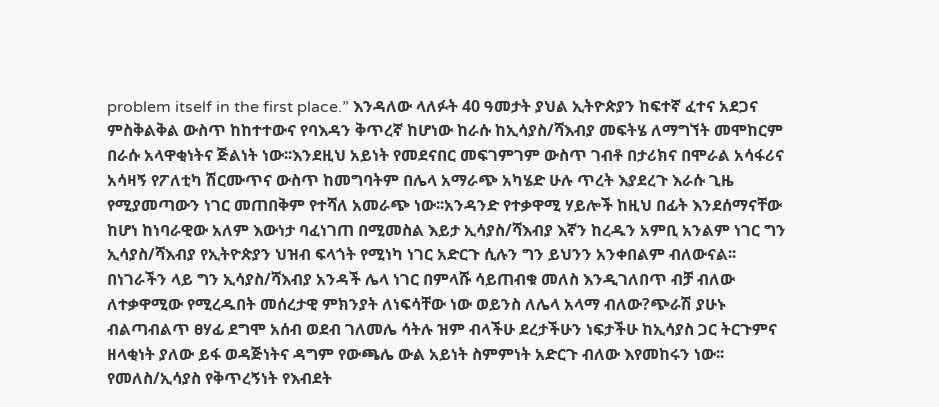problem itself in the first place.” እንዳለው ላለፉት 40 ዓመታት ያህል ኢትዮጵያን ከፍተኛ ፈተና አደጋና ምስቅልቅል ውስጥ ከከተተውና የባእዳን ቅጥረኛ ከሆነው ከራሱ ከኢሳያስ/ሻእብያ መፍትሄ ለማግኘት መሞከርም በራሱ አላዋቂነትና ጅልነት ነው፡፡እንደዚህ አይነት የመደናበር መፍገምገም ውስጥ ገብቶ በታሪክና በሞራል አሳፋሪና አሳዛኝ የፖለቲካ ሽርሙጥና ውስጥ ከመግባትም በሌላ አማራጭ አካሄድ ሁሉ ጥረት እያደረጉ እራሱ ጊዜ የሚያመጣውን ነገር መጠበቅም የተሻለ አመራጭ ነው፡፡አንዳንድ የተቃዋሚ ሃይሎች ከዚህ በፊት እንደሰማናቸው ከሆነ ከነባራዊው አለም እውነታ ባፈነገጠ በሚመስል እይታ ኢሳያስ/ሻእብያ እኛን ከረዱን አምቢ አንልም ነገር ግን ኢሳያስ/ሻእብያ የኢትዮጵያን ህዝብ ፍላጎት የሚነካ ነገር አድርጉ ሲሉን ግን ይህንን አንቀበልም ብለውናል፡፡በነገራችን ላይ ግን ኢሳያስ/ሻእብያ አንዳች ሌላ ነገር በምላሹ ሳይጠብቁ መለስ እንዲገለበጥ ብቻ ብለው ለተቃዋሚው የሚረዱበት መሰረታዊ ምክንያት ለነፍሳቸው ነው ወይንስ ለሌላ አላማ ብለው?ጭራሽ ያሁኑ ብልጣብልጥ ፀሃፊ ደግሞ አሰብ ወደብ ገለመሌ ሳትሉ ዝም ብላችሁ ደረታችሁን ነፍታችሁ ከኢሳያስ ጋር ትርጉምና ዘላቂነት ያለው ይፋ ወዳጅነትና ዳግም የውጫሌ ውል አይነት ስምምነት አድርጉ ብለው እየመከሩን ነው፡፡የመለስ/ኢሳያስ የቅጥረኝነት የእብደት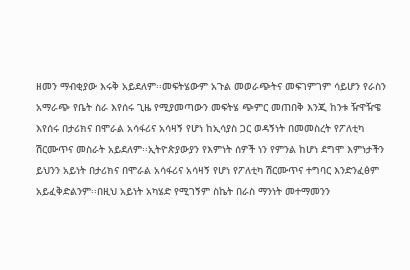ዘመን ማብቂያው እሩቅ አይደለም፡፡መፍትሄውም አጉል መወራጭትና መፍገምገም ሳይሆን የራስን አማራጭ የቤት ስራ እየሰሩ ጊዜ የሚያመጣውን መፍትሄ ጭምር መጠበቅ እንጂ ከንቱ ዥዋዥዌ እየሰሩ በታሪክና በሞራል አሳፋሪና አሳዛኝ የሆነ ከኢሳያስ ጋር ወዳኝነት በመመስረት የፖለቲካ ሽርሙጥና መስራት አይደለም፡፡ኢትዮጵያውያን የእምነት ሰዎች ነን የምንል ከሆነ ደግሞ እምነታችን ይህንን አይነት በታሪክና በሞራል አሳፋሪና አሳዛኝ የሆነ የፖለቲካ ሽርሙጥና ተግባር እንድንፈፅም አይፈቅድልንም፡፡በዚህ አይነት አካሄድ የሚገኝም ስኬት በራስ ማንነት መተማመንን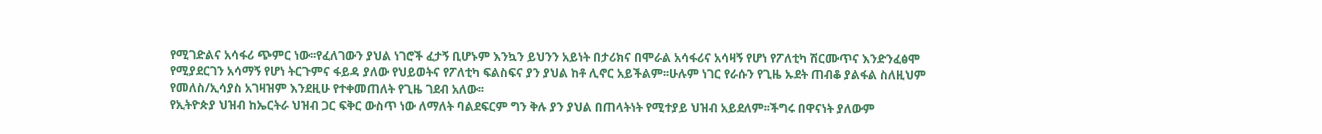የሚገድልና አሳፋሪ ጭምር ነው፡፡የፈለገውን ያህል ነገሮች ፈታኝ ቢሆኑም እንኳን ይህንን አይነት በታሪክና በሞራል አሳፋሪና አሳዛኝ የሆነ የፖለቲካ ሽርሙጥና እንድንፈፅሞ የሚያደርገን አሳማኝ የሆነ ትርጉምና ፋይዳ ያለው የህይወትና የፖለቲካ ፍልስፍና ያን ያህል ከቶ ሊኖር አይችልም፡፡ሁሉም ነገር የራሱን የጊዜ ኡደት ጠብቆ ያልፋል ስለዚህም የመለስ/ኢሳያስ አገዛዝም እንደዚሁ የተቀመጠለት የጊዜ ገደብ አለው፡፡
የኢትዮጵያ ህዝብ ከኤርትራ ህዝብ ጋር ፍቅር ውስጥ ነው ለማለት ባልደፍርም ግን ቅሉ ያን ያህል በጠላትነት የሚተያይ ህዝብ አይደለም፡፡ችግሩ በዋናነት ያለውም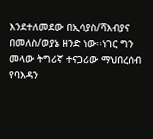እንደተለመደው በኢሳያስ/ሻእብያና በመለስ/ወያኔ ዘንድ ነው፡፡ነገር ግን መላው ትግሪኛ ተናጋሪው ማህበረሰብ የባእዳን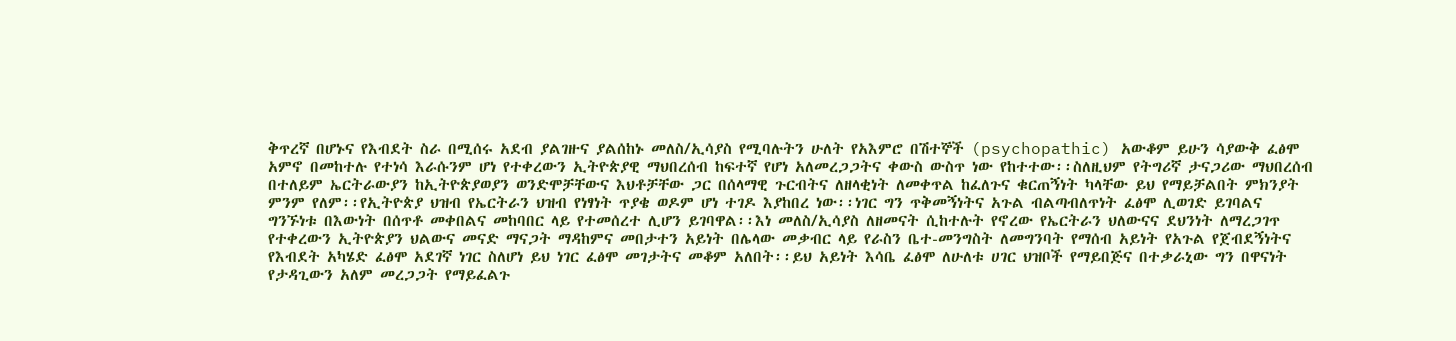ቅጥረኛ በሆኑና የእብደት ስራ በሚሰሩ አደብ ያልገዙና ያልሰከኑ መለስ/ኢሳያስ የሚባሉትን ሁለት የአእምሮ በሽተኞች (psychopathic) አውቆም ይሁን ሳያውቅ ፈፅሞ አምኖ በመከተሉ የተነሳ እራሱንም ሆነ የተቀረውን ኢትዮጵያዊ ማህበረሰብ ከፍተኛ የሆነ አለመረጋጋትና ቀውስ ውስጥ ነው የከተተው፡፡ስለዚህም የትግሪኛ ታናጋሪው ማህበረሰብ በተለይም ኤርትራውያን ከኢትዮጵያወያን ወንድሞቻቸውና እህቶቻቸው ጋር በሰላማዊ ጉርብትና ለዘላቂነት ለመቀጥል ከፈለጉና ቁርጠኝነት ካላቸው ይህ የማይቻልበት ምክንያት ምንም የለም፡፡የኢትዮጵያ ህዝብ የኤርትራን ህዝብ የነፃነት ጥያቄ ወዶም ሆነ ተገዶ እያከበረ ነው፡፡ነገር ግን ጥቅመኝነትና አጉል ብልጣብለጥነት ፈፅሞ ሊወገድ ይገባልና ግንኙነቱ በእውነት በሰጥቶ መቀበልና መከባበር ላይ የተመሰረተ ሊሆን ይገባዋል፡፡እነ መለስ/ኢሳያስ ለዘመናት ሲከተሉት የኖረው የኤርትራን ህለውናና ደህንነት ለማረጋገጥ የተቀረውን ኢትዮጵያን ህልውና መናድ ማናጋት ማዳከምና መበታተን አይነት በሌላው መቃብር ላይ የራስን ቤተ-መንግስት ለመግንባት የማሰብ አይነት የአጉል የጀብደኝነትና የእብደት አካሄድ ፈፅሞ አደገኛ ነገር ስለሆነ ይህ ነገር ፈፅሞ መገታትና መቆም አለበት፡፡ይህ አይነት እሳቤ ፈፅሞ ለሁለቱ ሀገር ህዝቦች የማይበጅና በተቃራኒው ግን በዋናነት የታዳጊውን አለም መረጋጋት የማይፈልጉ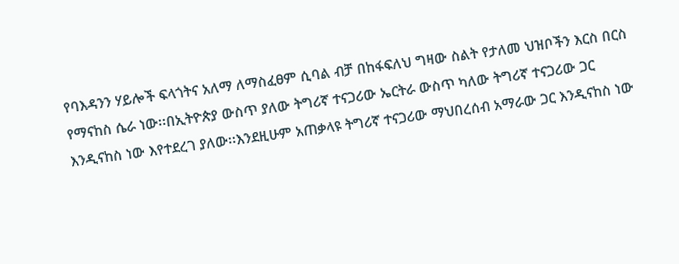የባእዳንን ሃይሎች ፍላጎትና አለማ ለማስፈፀም ሲባል ብቻ በከፋፍለህ ግዛው ስልት የታለመ ህዝቦችን እርስ በርስ የማናከስ ሴራ ነው፡፡በኢትዮጵያ ውስጥ ያለው ትግሪኛ ተናጋሪው ኤርትራ ውስጥ ካለው ትግሪኛ ተናጋሪው ጋር እንዲናከስ ነው እየተደረገ ያለው፡፡እንደዚሁም አጠቃላዩ ትግሪኛ ተናጋሪው ማህበረሰብ አማራው ጋር እንዲናከስ ነው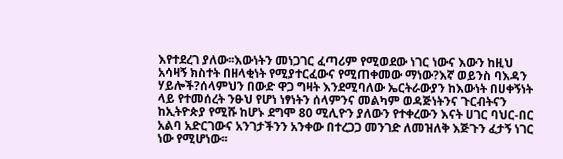እየተደረገ ያለው፡፡እውነትን መነጋገር ፈጣሪም የሚወደው ነገር ነውና እውን ከዚህ አሳዛኝ ክስተት በዘላቂነት የሚያተርፈውና የሚጠቀመው ማነው?እኛ ወይንስ ባእዳን ሃይሎች?ሰላምህን በውድ ዋጋ ግዛት እንደሚባለው ኤርትራውያን ከእውነት በሀቀኝነት ላይ የተመሰረት ንፁህ የሆነ ነፃነትን ሰላምንና መልካም ወዳጅነትንና ጉርብትናን ከኢትዮጵያ የሚሹ ከሆኑ ደግሞ 80 ሚሊዮን ያለውን የተቀረውን እናት ሀገር ባህር-በር አልባ አድርገውና አንገታችንን አንቀው በተረጋጋ መንገድ ለመዝለቅ እጅጉን ፈታኝ ነገር ነው የሚሆነው፡፡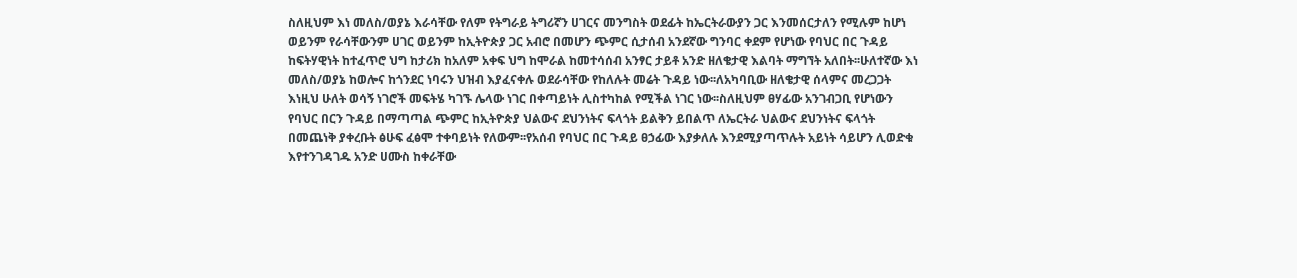ስለዚህም እነ መለስ/ወያኔ እራሳቸው የለም የትግራይ ትግሪኛን ሀገርና መንግስት ወደፊት ከኤርትራውያን ጋር እንመሰርታለን የሚሉም ከሆነ ወይንም የራሳቸውንም ሀገር ወይንም ከኢትዮጵያ ጋር አብሮ በመሆን ጭምር ሲታሰብ አንደኛው ግንባር ቀደም የሆነው የባህር በር ጉዳይ ከፍትሃዊነት ከተፈጥሮ ህግ ከታሪክ ከአለም አቀፍ ህግ ከሞራል ከመተሳሰብ አንፃር ታይቶ አንድ ዘለቄታዊ እልባት ማግኘት አለበት፡፡ሁለተኛው እነ መለስ/ወያኔ ከወሎና ከጎንደር ነባሩን ህዝብ እያፈናቀሉ ወደራሳቸው የከለሉት መሬት ጉዳይ ነው፡፡ለአካባቢው ዘለቄታዊ ሰላምና መረጋጋት እነዚህ ሁለት ወሳኝ ነገሮች መፍትሄ ካገኙ ሌላው ነገር በቀጣይነት ሊስተካከል የሚችል ነገር ነው፡፡ስለዚህም ፀሃፊው አንገብጋቢ የሆነውን የባህር በርን ጉዳይ በማጣጣል ጭምር ከኢትዮጵያ ህልውና ደህንነትና ፍላጎት ይልቅን ይበልጥ ለኤርትራ ህልውና ደህንነትና ፍላጎት በመጨነቅ ያቀረቡት ፅሁፍ ፈፅሞ ተቀባይነት የለውም፡፡የአሰብ የባህር በር ጉዳይ ፀኃፊው እያቃለሉ እንደሚያጣጥሉት አይነት ሳይሆን ሊወድቁ እየተንገዳገዱ አንድ ሀሙስ ከቀራቸው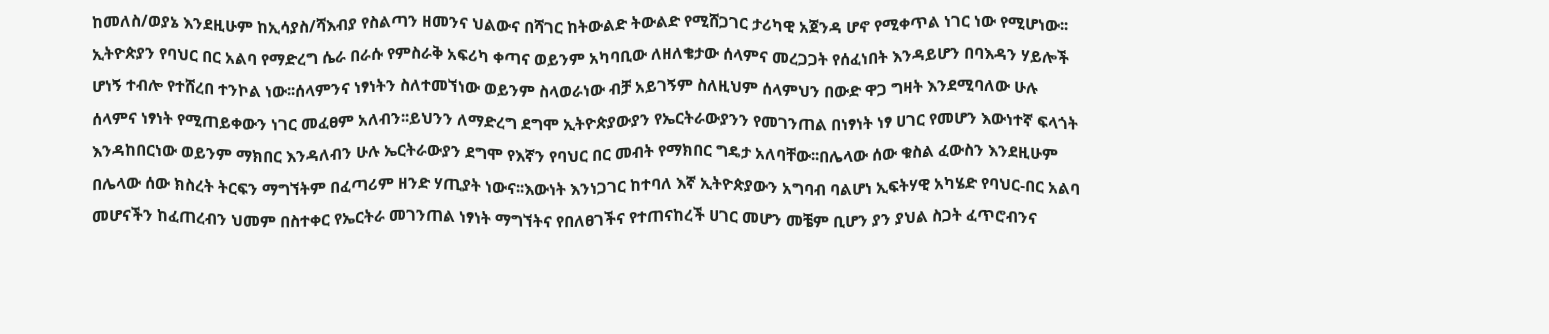ከመለስ/ወያኔ እንደዚሁም ከኢሳያስ/ሻእብያ የስልጣን ዘመንና ህልውና በሻገር ከትውልድ ትውልድ የሚሸጋገር ታሪካዊ አጀንዳ ሆኖ የሚቀጥል ነገር ነው የሚሆነው፡፡ኢትዮጵያን የባህር በር አልባ የማድረግ ሴራ በራሱ የምስራቅ አፍሪካ ቀጣና ወይንም አካባቢው ለዘለቄታው ሰላምና መረጋጋት የሰፈነበት እንዳይሆን በባእዳን ሃይሎች ሆነኝ ተብሎ የተሸረበ ተንኮል ነው፡፡ሰላምንና ነፃነትን ስለተመኘነው ወይንም ስላወራነው ብቻ አይገኝም ስለዚህም ሰላምህን በውድ ዋጋ ግዛት እንደሚባለው ሁሉ ሰላምና ነፃነት የሚጠይቀውን ነገር መፈፀም አለብን፡፡ይህንን ለማድረግ ደግሞ ኢትዮጵያውያን የኤርትራውያንን የመገንጠል በነፃነት ነፃ ሀገር የመሆን እውነተኛ ፍላጎት እንዳከበርነው ወይንም ማክበር እንዳለብን ሁሉ ኤርትራውያን ደግሞ የእኛን የባህር በር መብት የማክበር ግዴታ አለባቸው፡፡በሌላው ሰው ቁስል ፈውስን እንደዚሁም በሌላው ሰው ክስረት ትርፍን ማግኘትም በፈጣሪም ዘንድ ሃጢያት ነውና፡፡እውነት እንነጋገር ከተባለ እኛ ኢትዮጵያውን አግባብ ባልሆነ ኢፍትሃዊ አካሄድ የባህር-በር አልባ መሆናችን ከፈጠረብን ህመም በስተቀር የኤርትራ መገንጠል ነፃነት ማግኘትና የበለፀገችና የተጠናከረች ሀገር መሆን መቼም ቢሆን ያን ያህል ስጋት ፈጥሮብንና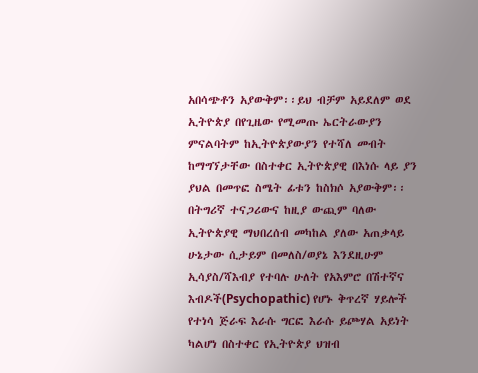አበሳጭቶን አያውቅም፡፡ይህ ብቻም አይደለም ወደ ኢትዮጵያ በየጊዜው የሚመጡ ኤርትራውያን ምናልባትም ከኢትዮጵያውያን የተሻለ መብት ከማግኘታቸው በስተቀር ኢትዮጵያዊ በእነሱ ላይ ያን ያህል በመጥፎ ስሜት ፊቱን ከስክሶ አያውቅም፡፡በትግሪኛ ተናጋሪውና ከዚያ ውጪም ባለው ኢትዮጵያዊ ማህበረሰብ መካከል ያለው አጠቃላይ ሁኔታው ሲታይም በመለስ/ወያኔ እንደዚሁም ኢሳያስ/ሻእብያ የተባሉ ሁለት የአእምሮ በሽተኛና እብዶች(Psychopathic) የሆኑ ቅጥረኛ ሃይሎች የተነሳ ጅራፍ እራሱ ግርፎ እራሱ ይጮሃል አይነት ካልሆነ በስተቀር የኢትዮጵያ ህዝብ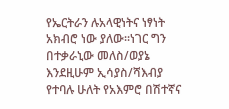የኤርትራን ሉአላዊነትና ነፃነት አክብሮ ነው ያለው፡፡ነገር ግን በተቃራኒው መለስ/ወያኔ እንደዚሁም ኢሳያስ/ሻእብያ የተባሉ ሁለት የአእምሮ በሽተኛና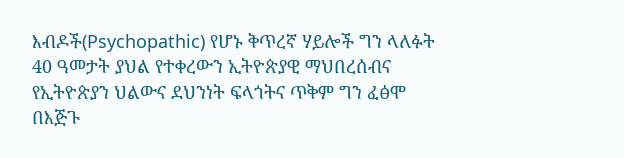እብዶች(Psychopathic) የሆኑ ቅጥረኛ ሃይሎች ግን ላለፉት 40 ዓመታት ያህል የተቀረውን ኢትዮጵያዊ ማህበረሰብና የኢትዮጵያን ህልውና ደህንነት ፍላጎትና ጥቅም ግን ፈፅሞ በእጅጉ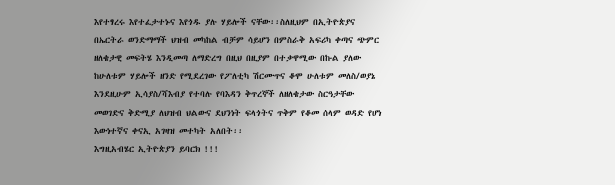እየተፃረሩ እየተፈታተኑና እየጎዱ ያሉ ሃይሎች ናቸው፡፡ስለዚህም በኢትዮጵያና በኤርትራ ወንድማማች ህዝብ መካከል ብቻም ሳይሆን በምስራቅ አፍሪካ ቀጣና ጭምር ዘለቄታዊ መፍትሄ እንዲመጣ ለማድረግ በዚህ በዚያም በተቃዋሚው በኩል ያለው ከሁለቱም ሃይሎች ዘንድ የሚደረገው የፖለቲካ ሽርሙጥና ቆሞ ሁለቱም መለስ/ወያኔ እንደዚሁም ኢሳያስ/ሻእብያ የተባሉ የባእዳን ቅጥረኞች ለዘለቄታው ስርዓታቸው መወገድና ቅድሚያ ለህዝብ ህልውና ደህንነት ፍላጎትና ጥቅም የቆመ ሰላም ወዳድ የሆነ እውነተኛና ቀናኢ አገዛዝ መተካት አለበት፡፡
እግዚአብሄር ኢትዮጵያን ይባርክ !!!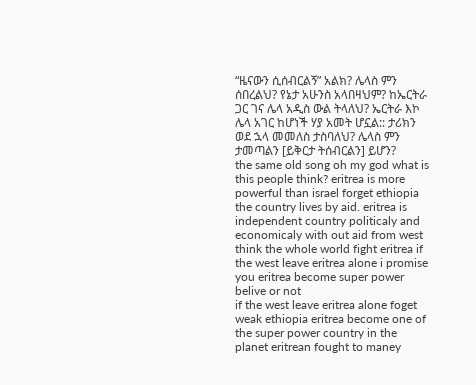“ዜናውን ሲሰብርልኝ” አልክ? ሌላስ ምን ሰበረልህ? የኔታ አሁንስ አላበዛህም? ከኤርትራ ጋር ገና ሌላ አዲስ ውል ትላለህ? ኤርትራ እኮ ሌላ አገር ከሆነች ሃያ አመት ሆኗል:: ታሪክን ወደ ኋላ መመለስ ታስባለህ? ሌላስ ምን ታመጣልን [ይቅርታ ትሰብርልን] ይሆን?
the same old song oh my god what is this people think? eritrea is more powerful than israel forget ethiopia the country lives by aid. eritrea is independent country politicaly and economicaly with out aid from west think the whole world fight eritrea if the west leave eritrea alone i promise you eritrea become super power belive or not
if the west leave eritrea alone foget weak ethiopia eritrea become one of the super power country in the planet eritrean fought to maney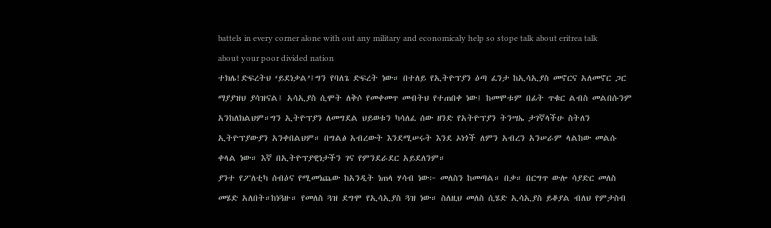battels in every corner alone with out any military and economicaly help so stope talk about eritrea talk about your poor divided nation
ተክሌ!ድፍረትህ ‘ይደነቃል’፤ግን የባለጌ ድፍረት ነው። በተለይ የኢትዮፕያን ዕጣ ፈንታ ከኢሳኢያስ መኖርና አለመኖር ጋር ማያያዝህ ያሳዝናል፤ አሳኢያስ ሲሞት ለቅሶ የመቀመጥ መብትህ የተጠበቀ ነው፤ ከመሞቱም በፊት ጥቁር ልብስ መልበሱንም አንከለክልህም።ግን ኢትዮፕያን ለመግደል ህይወቱን ካሳለፈ ሰው ዘንድ የአትዮፕያን ትንሣኤ ታገኛላችሁ ስትለን ኢትዮፕያውያን አንቀበልህም። በግልፅ አብረውት እንደሚሠሩት እንደ ኦነጎች ለምን አብረን አንሠራም ላልከው መልሱ ቀላል ነው። እኛ በኢትዮፕያዊነታችን ገና የምንደራደር አይደለንም።
ያንተ የፖለቲካ ሰብዕና የሚመነጨው ከአንዲት ነጠላ ሃሳብ ነው፦ መለስን ከመጣል። በቃ። በርግጥ ውሎ ሳያድር መለስ መሄድ አለበት።ከነጓዙ። የመለስ ጓዝ ደግሞ የኢሳኢያስ ጓዝ ነው። ስለዚህ መለስ ሲሄድ ኢሳኢያስ ይቆያል ብለህ የምታስብ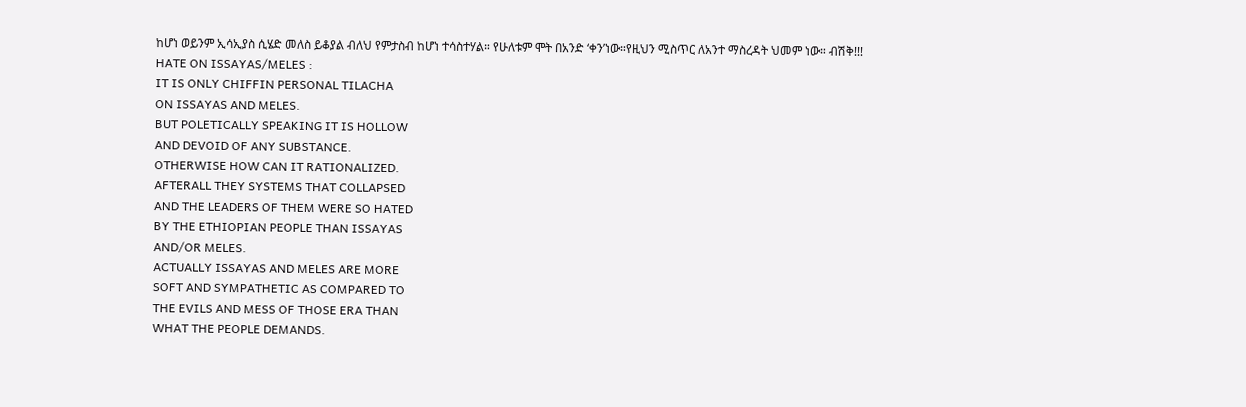ከሆነ ወይንም ኢሳኢያስ ሲሄድ መለስ ይቆያል ብለህ የምታስብ ከሆነ ተሳስተሃል። የሁለቱም ሞት በአንድ ‘ቀን’ነው።የዚህን ሚስጥር ለአንተ ማስረዳት ህመም ነው። ብሽቅ!!!
HATE ON ISSAYAS/MELES :
IT IS ONLY CHIFFIN PERSONAL TILACHA
ON ISSAYAS AND MELES.
BUT POLETICALLY SPEAKING IT IS HOLLOW
AND DEVOID OF ANY SUBSTANCE.
OTHERWISE HOW CAN IT RATIONALIZED.
AFTERALL THEY SYSTEMS THAT COLLAPSED
AND THE LEADERS OF THEM WERE SO HATED
BY THE ETHIOPIAN PEOPLE THAN ISSAYAS
AND/OR MELES.
ACTUALLY ISSAYAS AND MELES ARE MORE
SOFT AND SYMPATHETIC AS COMPARED TO
THE EVILS AND MESS OF THOSE ERA THAN
WHAT THE PEOPLE DEMANDS.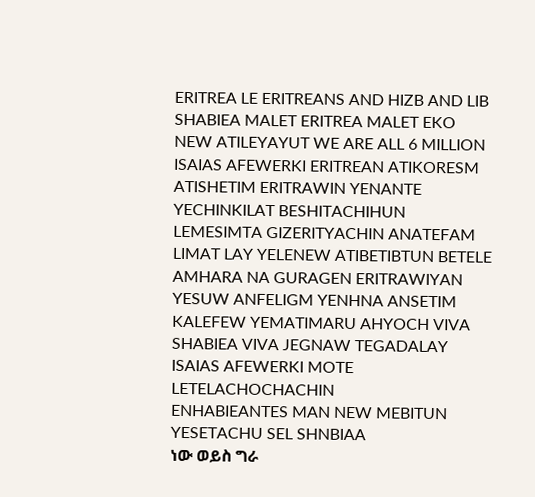ERITREA LE ERITREANS AND HIZB AND LIB SHABIEA MALET ERITREA MALET EKO NEW ATILEYAYUT WE ARE ALL 6 MILLION ISAIAS AFEWERKI ERITREAN ATIKORESM ATISHETIM ERITRAWIN YENANTE YECHINKILAT BESHITACHIHUN LEMESIMTA GIZERITYACHIN ANATEFAM LIMAT LAY YELENEW ATIBETIBTUN BETELE AMHARA NA GURAGEN ERITRAWIYAN YESUW ANFELIGM YENHNA ANSETIM KALEFEW YEMATIMARU AHYOCH VIVA SHABIEA VIVA JEGNAW TEGADALAY ISAIAS AFEWERKI MOTE LETELACHOCHACHIN
ENHABIEANTES MAN NEW MEBITUN YESETACHU SEL SHNBIAA
ነው ወይስ ግራ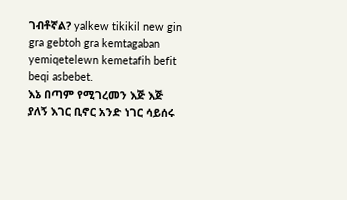ገብቶኛል? yalkew tikikil new gin gra gebtoh gra kemtagaban yemiqetelewn kemetafih befit beqi asbebet.
እኔ በጣም የሚገረመን እጅ እጅ ያለኝ እገር ቢኖር አንድ ነገር ሳይሰሩ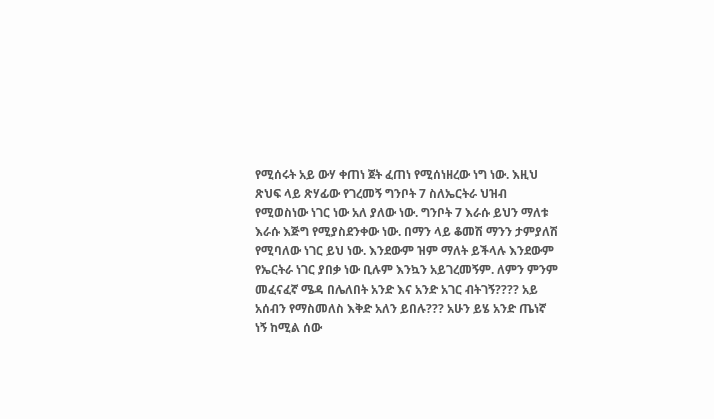የሚሰሩት አይ ውሃ ቀጠነ ጀት ፈጠነ የሚሰነዘረው ነግ ነው. እዚህ ጽህፍ ላይ ጽሃፊው የገረመኝ ግንቦት 7 ስለኤርትራ ህዝብ የሚወስነው ነገር ነው አለ ያለው ነው. ግንቦት 7 እራሱ ይህን ማለቱ እራሱ እጅግ የሚያስደንቀው ነው. በማን ላይ ቆመሽ ማንን ታምያለሽ የሚባለው ነገር ይህ ነው. እንደውም ዝም ማለት ይችላሉ እንደውም የኤርትራ ነገር ያበቃ ነው ቢሉም እንኳን አይገረመኝም. ለምን ምንም መፈናፈኛ ሜዳ በሌለበት አንድ እና አንድ አገር ብትገኝ???? አይ አሰብን የማስመለስ እቅድ አለን ይበሉ??? አሁን ይሄ አንድ ጤነኛ ነኝ ከሚል ሰው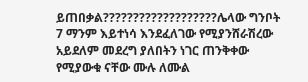ይጠበቃል???????????????????ሌላው ግንቦት 7 ማንም እይተነሳ እንደፈለገው የሚያንሸራሽረው አይደለም መደረግ ያለበትን ነገር ጠንቅቀው የሚያውቁ ናቸው ሙሉ ለሙል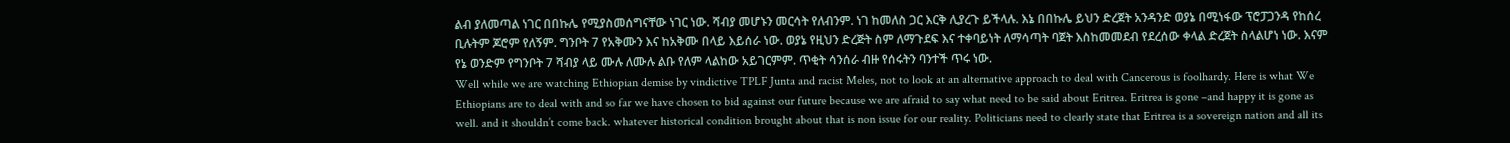ልብ ያለመጣል ነገር በበኩሌ የሚያስመሰግናቸው ነገር ነው. ሻብያ መሆኑን መርሳት የለብንም. ነገ ከመለስ ጋር እርቅ ሊያረጉ ይችላሉ. እኔ በበኩሌ ይህን ድረጀት አንዳንድ ወያኔ በሚነፋው ፕሮፓጋንዳ የከሰረ ቢሉትም ጆሮም የለኝም. ግንቦት 7 የአቅሙን እና ከአቅሙ በላይ እይሰራ ነው. ወያኔ የዚህን ድረጅት ስም ለማጉደፍ እና ተቀባይነት ለማሳጣት ባጀት እስከመመደብ የደረሰው ቀላል ድረጀት ስላልሆነ ነው. እናም የኔ ወንድም የግንቦት 7 ሻብያ ላይ ሙሉ ለሙሉ ልቡ የለም ላልከው አይገርምም. ጥቂት ሳንሰራ ብዙ የሰሩትን ባንተች ጥሩ ነው.
Well while we are watching Ethiopian demise by vindictive TPLF Junta and racist Meles, not to look at an alternative approach to deal with Cancerous is foolhardy. Here is what We Ethiopians are to deal with and so far we have chosen to bid against our future because we are afraid to say what need to be said about Eritrea. Eritrea is gone –and happy it is gone as well. and it shouldn’t come back. whatever historical condition brought about that is non issue for our reality. Politicians need to clearly state that Eritrea is a sovereign nation and all its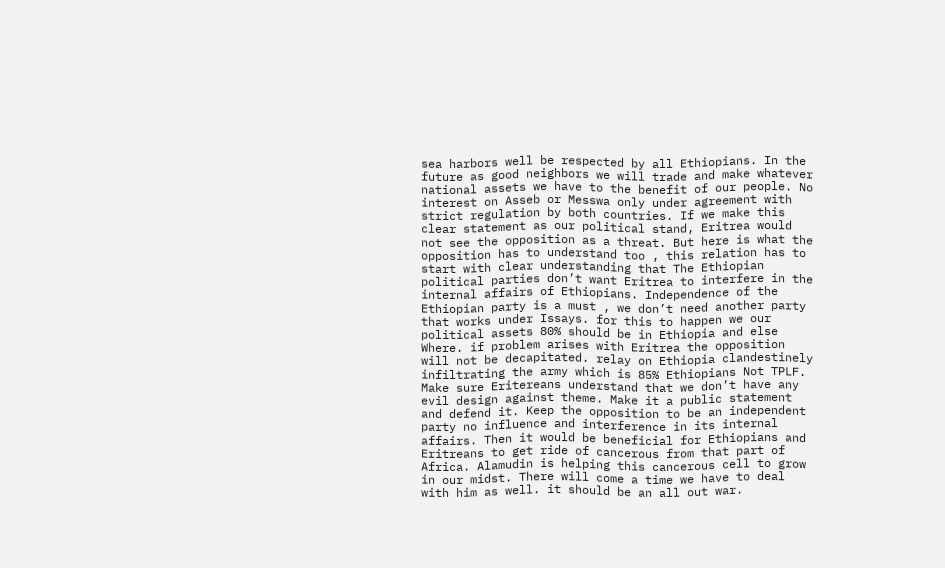sea harbors well be respected by all Ethiopians. In the future as good neighbors we will trade and make whatever national assets we have to the benefit of our people. No interest on Asseb or Messwa only under agreement with strict regulation by both countries. If we make this clear statement as our political stand, Eritrea would not see the opposition as a threat. But here is what the opposition has to understand too , this relation has to start with clear understanding that The Ethiopian political parties don’t want Eritrea to interfere in the internal affairs of Ethiopians. Independence of the Ethiopian party is a must , we don’t need another party that works under Issays. for this to happen we our political assets 80% should be in Ethiopia and else Where. if problem arises with Eritrea the opposition will not be decapitated. relay on Ethiopia clandestinely infiltrating the army which is 85% Ethiopians Not TPLF. Make sure Eritereans understand that we don’t have any evil design against theme. Make it a public statement and defend it. Keep the opposition to be an independent party no influence and interference in its internal affairs. Then it would be beneficial for Ethiopians and Eritreans to get ride of cancerous from that part of Africa. Alamudin is helping this cancerous cell to grow in our midst. There will come a time we have to deal with him as well. it should be an all out war.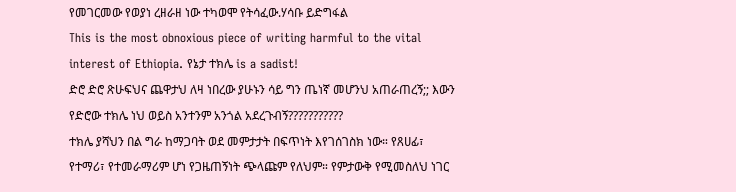የመገርመው የወያነ ረዘራዘ ነው ተካወሞ የትሳፈው.ሃሳቡ ይድግፋል
This is the most obnoxious piece of writing harmful to the vital interest of Ethiopia. የኔታ ተክሌ is a sadist!
ድሮ ድሮ ጽሁፍህና ጨዋታህ ለዛ ነበረው ያሁኑን ሳይ ግን ጤነኛ መሆንህ አጠራጠረኝ;; እውን የድሮው ተክሌ ነህ ወይስ አንተንም አንጎል አደረጉብኝ???????????
ተክሌ ያሻህን በል ግራ ከማጋባት ወደ መምታታት በፍጥነት እየገሰገስክ ነው። የጸሀፊ፣ የተማሪ፣ የተመራማሪም ሆነ የጋዜጠኝነት ጭላጩም የለህም። የምታውቅ የሚመስለህ ነገር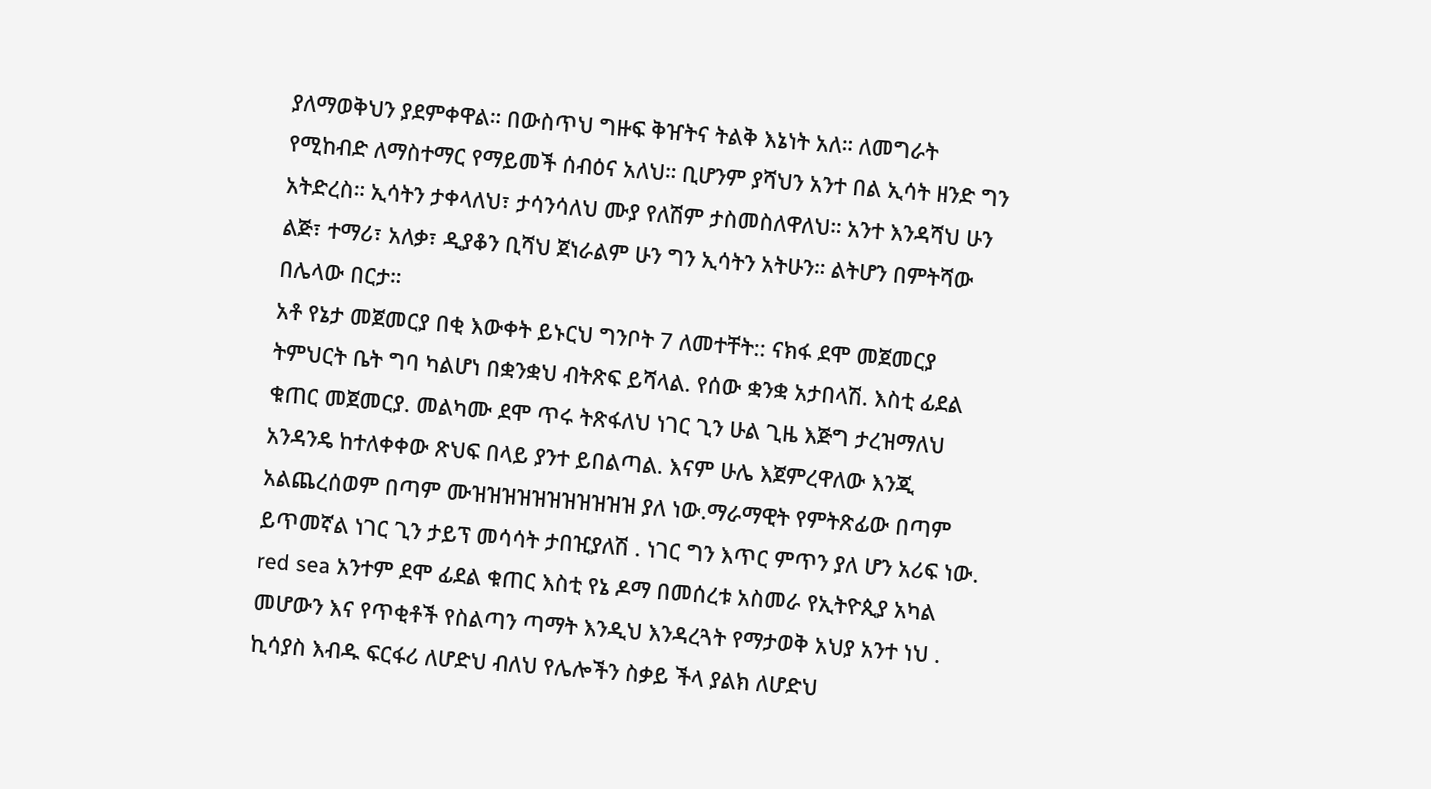ያለማወቅህን ያደምቀዋል። በውስጥህ ግዙፍ ቅዠትና ትልቅ እኔነት አለ። ለመግራት የሚከብድ ለማስተማር የማይመች ሰብዕና አለህ። ቢሆንም ያሻህን አንተ በል ኢሳት ዘንድ ግን አትድረስ። ኢሳትን ታቀላለህ፣ ታሳንሳለህ ሙያ የለሽም ታስመስለዋለህ። አንተ እንዳሻህ ሁን ልጅ፣ ተማሪ፣ አለቃ፣ ዲያቆን ቢሻህ ጀነራልም ሁን ግን ኢሳትን አትሁን። ልትሆን በምትሻው በሌላው በርታ።
አቶ የኔታ መጀመርያ በቂ እውቀት ይኑርህ ግንቦት 7 ለመተቸት:: ናክፋ ደሞ መጀመርያ ትምህርት ቤት ግባ ካልሆነ በቋንቋህ ብትጽፍ ይሻላል. የሰው ቋንቋ አታበላሽ. እስቲ ፊደል ቁጠር መጀመርያ. መልካሙ ደሞ ጥሩ ትጽፋለህ ነገር ጊን ሁል ጊዜ እጅግ ታረዝማለህ አንዳንዴ ከተለቀቀው ጽህፍ በላይ ያንተ ይበልጣል. እናም ሁሌ እጀምረዋለው እንጂ አልጨረሰወም በጣም ሙዝዝዝዝዝዝዝዝዝዝዝ ያለ ነው.ማራማዊት የምትጽፊው በጣም ይጥመኛል ነገር ጊን ታይፕ መሳሳት ታበዢያለሽ . ነገር ግን እጥር ምጥን ያለ ሆን አሪፍ ነው. red sea አንተም ደሞ ፊደል ቁጠር እስቲ የኔ ዶማ በመሰረቱ አስመራ የኢትዮጲያ አካል መሆውን እና የጥቂቶች የስልጣን ጣማት እንዲህ እንዳረጓት የማታወቅ አህያ አንተ ነህ . ኪሳያስ እብዱ ፍርፋሪ ለሆድህ ብለህ የሌሎችን ስቃይ ችላ ያልክ ለሆድህ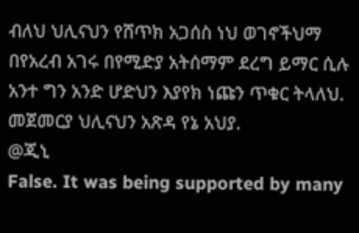ብለህ ህሊናህን የሸጥክ አጋሰስ ነህ ወገኖችህማ በየአረብ አገሩ በየሚድያ አትሰማም ደረግ ይማር ሲሉ አንተ ግን አንድ ሆድህን እያየክ ነጩን ጥቁር ትላለህ. መጀመርያ ህሊናህን አጽዳ የኔ አህያ.
@ጂኒ
False. It was being supported by many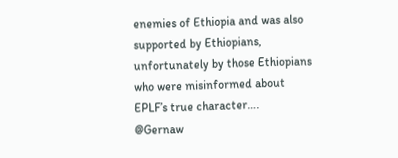enemies of Ethiopia and was also supported by Ethiopians, unfortunately by those Ethiopians who were misinformed about EPLF’s true character….
@Gernaw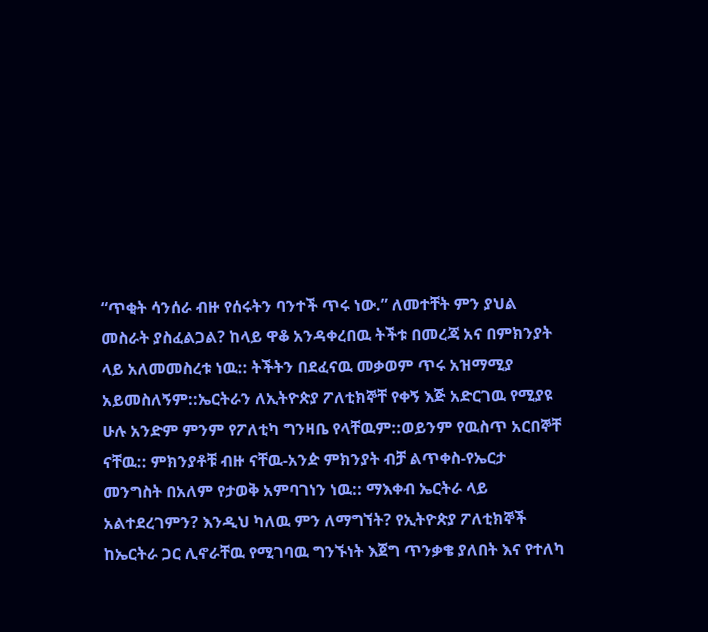“ጥቂት ሳንሰራ ብዙ የሰሩትን ባንተች ጥሩ ነው.” ለመተቸት ምን ያህል መስራት ያስፈልጋል? ከላይ ዋቆ አንዳቀረበዉ ትችቱ በመረጃ አና በምክንያት ላይ አለመመስረቱ ነዉ:: ትችትን በደፈናዉ መቃወም ጥሩ አዝማሚያ አይመስለኝም::ኤርትራን ለኢትዮጵያ ፖለቲክኞቸ የቀኝ እጅ አድርገዉ የሚያዩ ሁሉ አንድም ምንም የፖለቲካ ግንዛቤ የላቸዉም::ወይንም የዉስጥ አርበኞቸ ናቸዉ:: ምክንያቶቹ ብዙ ናቸዉ-አንዽ ምክንያት ብቻ ልጥቀስ-የኤርታ መንግስት በአለም የታወቅ አምባገነን ነዉ:: ማእቀብ ኤርትራ ላይ አልተደረገምን? እንዲህ ካለዉ ምን ለማግኘት? የኢትዮጵያ ፖለቲክኞች ከኤርትራ ጋር ሊኖራቸዉ የሚገባዉ ግንኙነት እጀግ ጥንቃቄ ያለበት እና የተለካ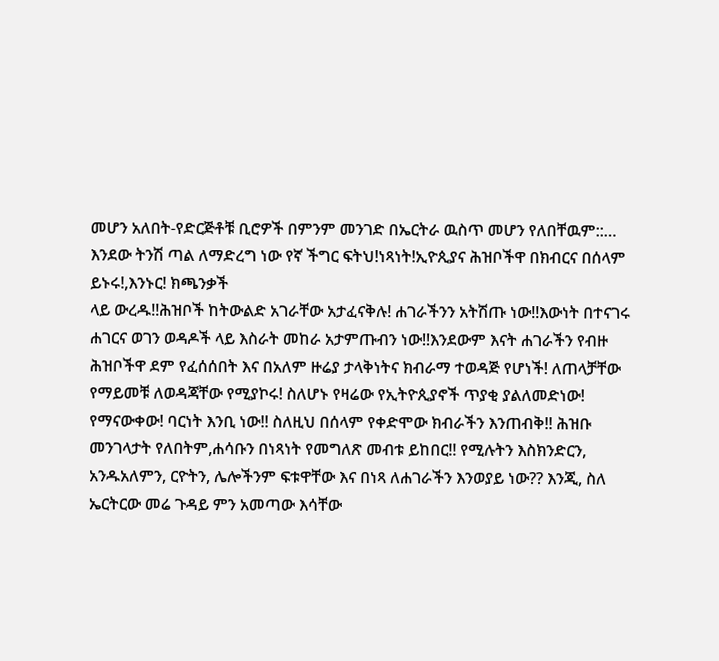መሆን አለበት-የድርጅቶቹ ቢሮዎች በምንም መንገድ በኤርትራ ዉስጥ መሆን የለበቸዉም::…
እንደው ትንሽ ጣል ለማድረግ ነው የኛ ችግር ፍትህ!ነጻነት!ኢዮጲያና ሕዝቦችዋ በክብርና በሰላም ይኑሩ!,እንኑር! ክጫንቃች
ላይ ውረዱ!!ሕዝቦች ከትውልድ አገራቸው አታፈናቅሉ! ሐገራችንን አትሽጡ ነው!!እውነት በተናገሩ ሐገርና ወገን ወዳዶች ላይ እስራት መከራ አታምጡብን ነው!!እንደውም እናት ሐገራችን የብዙ ሕዝቦችዋ ደም የፈሰሰበት እና በአለም ዙሬያ ታላቅነትና ክብራማ ተወዳጅ የሆነች! ለጠላቻቸው የማይመቹ ለወዳጃቸው የሚያኮሩ! ስለሆኑ የዛሬው የኢትዮጲያኖች ጥያቂ ያልለመድነው! የማናውቀው! ባርነት እንቢ ነው!! ስለዚህ በሰላም የቀድሞው ክብራችን እንጠብቅ!! ሕዝቡ መንገላታት የለበትም,ሐሳቡን በነጻነት የመግለጽ መብቱ ይከበር!! የሚሉትን እስክንድርን, አንዱአለምን, ርዮትን, ሌሎችንም ፍቱዋቸው እና በነጻ ለሐገራችን እንወያይ ነው?? እንጂ, ስለ ኤርትርው መሬ ጉዳይ ምን አመጣው እሳቸው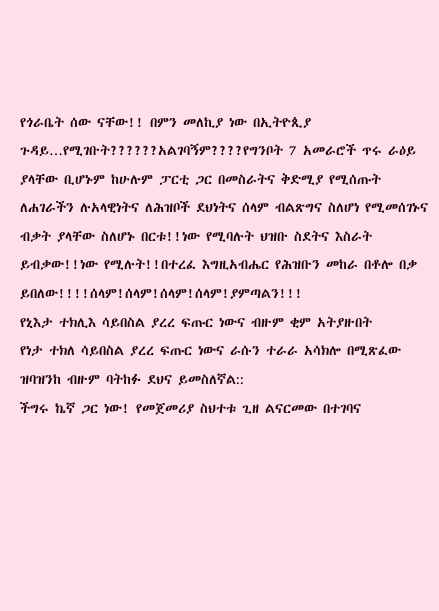የጎራቤት ሰው ናቸው!! በምን መለኪያ ነው በኢትዮጲያ ጉዳይ…የሚገቡት??????አልገባኝም????የግንቦት 7 አመራሮች ጥሩ ራዕይ ያላቸው ቢሆኑም ከሁሉም ፓርቲ ጋር በመስራትና ቅድሚያ የሚሰጡት ለሐገራችን ሉአላዊነትና ለሕዝቦች ደህነትና ሰላም ብልጽግና ስለሆነ የሚመሰገኑና ብቃት ያላቸው ስለሆኑ በርቱ!!ነው የሚባሉት ህዝቡ ስደትና እስራት ይብቃው!!ነው የሚሉት!!በተረፈ እግዚአብሔር የሕዝቡን መከራ በቶሎ በቃ ይበለው!!!!ሰላም!ሰላም!ሰላም!ሰላም!ያምጣልን!!!
የኒእታ ተክሊእ ሳይበስል ያረረ ፍጡር ነውና ብዙም ቂም አትያዙበት
የነታ ተክለ ሳይበስል ያረረ ፍጡር ነውና ራሱን ተራራ አሳክሎ በሚጽፈው ዝባዝንከ ብዙም ባትከፉ ደህና ይመስለኛል::
ችግሩ ኬኛ ጋር ነው! የመጀመሪያ ስህተቱ ጊዘ ልናርመው በተገባና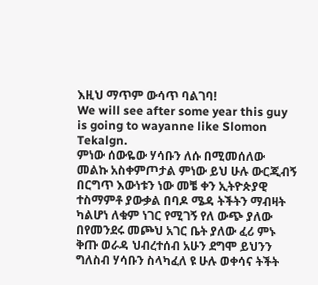እዚህ ማጥም ውሳጥ ባልገባ!
We will see after some year this guy is going to wayanne like Slomon
Tekalgn.
ምነው ሰውዬው ሃሳቡን ለሱ በሚመሰለው መልኩ አስቀምጦታል ምነው ይህ ሁሉ ውርጂብኝ በርግጥ እውነቱን ነው መቼ ቀን ኢትዮጵያዊ ተስማምቶ ያውቃል በባዶ ሜዳ ትችትን ማብዛት ካልሆነ ለቁም ነገር የሚገኝ የለ ውጭ ያለው በየመንደሩ መጮህ አገር ቤት ያለው ፈሪ ምኑ ቅጡ ወራዳ ህብረተሰብ አሁን ደግሞ ይህንን ግለስብ ሃሳቡን ስላካፈለ ዩ ሁሉ ወቀሳና ትችት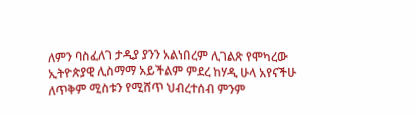ለምን ባስፈለገ ታዲያ ያንን አልነበረም ሊገልጽ የሞካረው ኢትዮጵያዊ ሊስማማ አይችልም ምደረ ከሃዲ ሁላ አየናችሁ ለጥቅም ሚስቱን የሚሸጥ ህብረተሰብ ምንም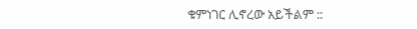ቁምነገር ሊኖረው አይችልም ::